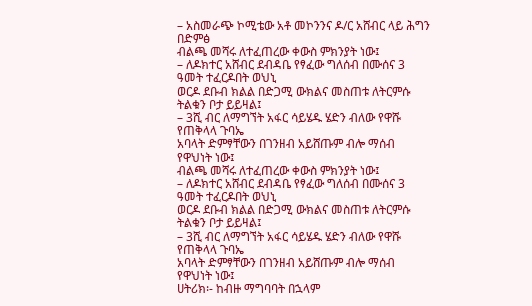– አስመራጭ ኮሚቴው አቶ መኮንንና ዶ/ር አሸብር ላይ ሕግን በድምፅ
ብልጫ መሻሩ ለተፈጠረው ቀውስ ምክንያት ነው፤
– ለዶክተር አሸብር ደብዳቤ የፃፈው ግለሰብ በሙሰና 3 ዓመት ተፈርዶበት ወህኒ
ወርዶ ደቡብ ክልል በድጋሚ ውክልና መስጠቱ ለትርምሱ ትልቁን ቦታ ይይዛል፤
– 3ሺ ብር ለማግኘት አፋር ሳይሄዱ ሄድን ብለው የዋሹ የጠቅላላ ጉባኤ
አባላት ድምፃቸውን በገንዘብ አይሸጡም ብሎ ማሰብ የዋህነት ነው፤
ብልጫ መሻሩ ለተፈጠረው ቀውስ ምክንያት ነው፤
– ለዶክተር አሸብር ደብዳቤ የፃፈው ግለሰብ በሙሰና 3 ዓመት ተፈርዶበት ወህኒ
ወርዶ ደቡብ ክልል በድጋሚ ውክልና መስጠቱ ለትርምሱ ትልቁን ቦታ ይይዛል፤
– 3ሺ ብር ለማግኘት አፋር ሳይሄዱ ሄድን ብለው የዋሹ የጠቅላላ ጉባኤ
አባላት ድምፃቸውን በገንዘብ አይሸጡም ብሎ ማሰብ የዋህነት ነው፤
ሀትሪክ፡- ከብዙ ማግባባት በኋላም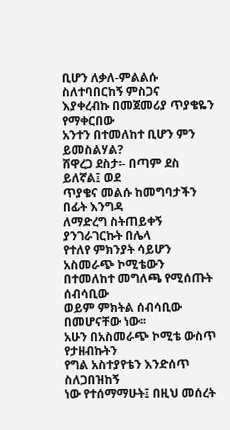ቢሆን ለቃለ-ምልልሱ ስለተባበርከኝ ምስጋና
እያቀረብኩ በመጀመሪያ ጥያቄዬን የማቀርበው
አንተን በተመለከተ ቢሆን ምን ይመስልሃል?
ሸዋረጋ ደስታ፡- በጣም ደስ ይለኛል፤ ወደ
ጥያቄና መልሱ ከመግባታችን በፊት እንግዳ
ለማድረግ ስትጠይቀኝ ያንገራገርኩት በሌላ
የተለየ ምክንያት ሳይሆን አስመራጭ ኮሚቴውን
በተመለከተ መግለጫ የሚሰጡት ሰብሳቢው
ወይም ምክትል ሰብሳቢው በመሆናቸው ነው፡፡
አሁን በአስመራጭ ኮሚቴ ውስጥ የታዘብኩትን
የግል አስተያየቴን እንድሰጥ ስለጋበዝከኝ
ነው የተሰማማሁት፤ በዚህ መሰረት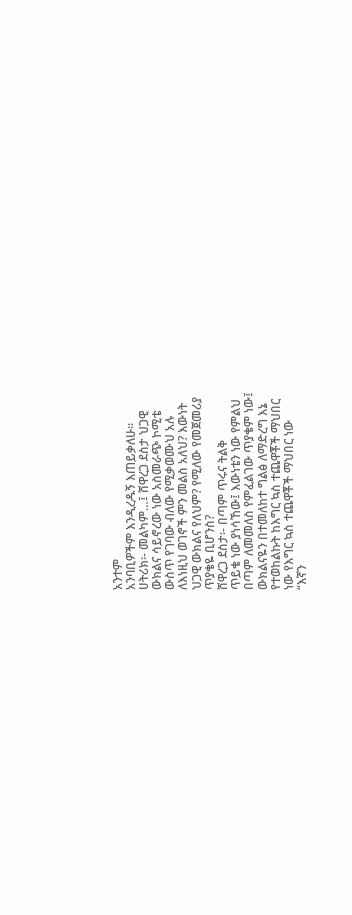አንተም
አንባቢዎችም እንዲረዱኝ እጠይቃለሁ፡፡
ሀትሪክ፡- መልካም…፤ ሸዋረጋ ደስታ ህጋዊ
ውክልና ሳይኖረው ነው አስመራጭ ኮሚቴ
ውስጥ የገባው ብለው የሚቃወሙህ አሉ
ለእነዚህ ወገኖች ምን መልስ አለህ? እውነት
ህጋዊ ውክልና የለህም? የሚለው የመጀመሪያ
ጥያቄዬ ቢሆንስ?
ሸዋረጋ ደስታ፡- በጣም ጥሩና ትልቅ
ጥይቄ ነው ያነሳኸው፤ እውነቴን ነው የምልህ
በጣም ለመመለስ የምፈልገው ጥያቄም ነው፤
ውክልናዬን በተመለከተ ግልፅ ለማድረግ እኔ
የተወከልኩት ከእግር ኳስ ተጨዋቾች ማህበር
ነው የእግር ኳስ ተጨዋቾች ማህበር ነው
“እኛን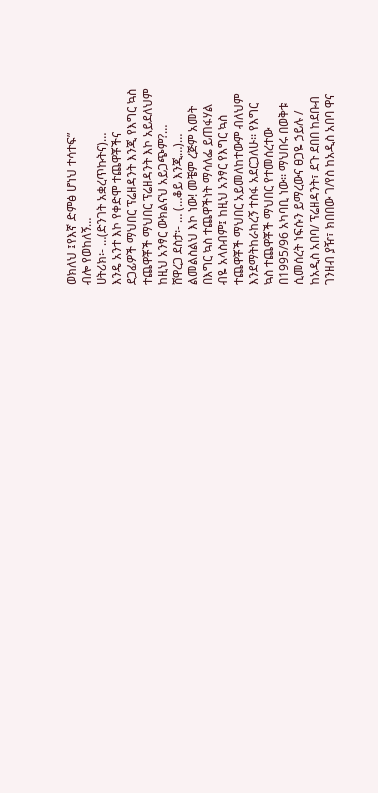ወክለህ ፤የእኛ ድምፅ ሆነህ ተሳተፍ”
ብሎ የወከለኝ…
ሀትሪክ፡- …(ድንገት አቋረጥኩትና)…
እንዴ አንተ እኮ የቀድሞ ተጨዋቾችና
ደጋፊዎች ማህበር ፕሬዘዳንት እንጂ የእግር ኳስ
ተጨዋቾች ማህበር ፕሬዘዳንት እኮ አይደለህም
ከዚህ አንፃር ውክልናህ አይጋጭም?…
ሸዋረጋ ደስታ፡- … (…ቆይ እንጂ…)…
ልመልስልህ እኮ ነው! መቼም ረጅም አመት
በእግር ኳስ ተጨዋችነት ማሳለፌ ይጠፋሃል
ብዬ አላስብም፤ ከዚህ አንፃር የእግር ኳስ
ተጨዋቾች ማህበር አይመለከተውም ብለህም
እንደማትከራከረኝ ተስፋ አደርጋለሁ፡፡ የእግር
ኳስ ተጨዋቾች ማህበር የተመሰረተው
በ1995/96 አካባቢ ነው፡፡ ማህበሩ በወቅቱ
ሲመሰረት ነፍሱን ይማረውና ፀጋዬ ኃይሉ /
ከአዲስ አበባ/ ፕሬዘዳንት፣ ደጉ ደበበ ከደቡብ
ገንዘብ ያዥ፣ ክበበው ገ/የስ ከአዲስ አበባ ዋና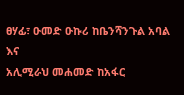ፀሃፊ፣ ዑመድ ዑኩሪ ከቤንሻንጉል አባል እና
አሊሚራህ መሐመድ ከአፋር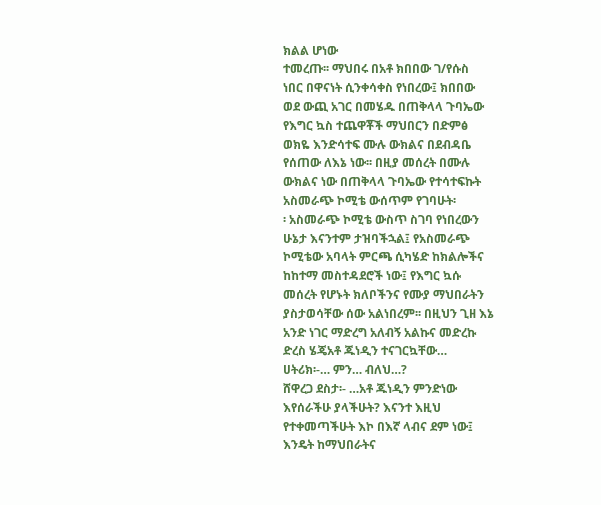ክልል ሆነው
ተመረጡ፡፡ ማህበሩ በአቶ ክበበው ገ/የሱስ
ነበር በዋናነት ሲንቀሳቀስ የነበረው፤ ክበበው
ወደ ውጪ አገር በመሄዱ በጠቅላላ ጉባኤው
የእግር ኳስ ተጨዋቾች ማህበርን በድምፅ
ወክዬ እንድሳተፍ ሙሉ ውክልና በደብዳቤ
የሰጠው ለእኔ ነው፡፡ በዚያ መሰረት በሙሉ
ውክልና ነው በጠቅላላ ጉባኤው የተሳተፍኩት
አስመራጭ ኮሚቴ ውሰጥም የገባሁት፡
፡ አስመራጭ ኮሚቴ ውስጥ ስገባ የነበረውን
ሁኔታ እናንተም ታዝባችኋል፤ የአስመራጭ
ኮሚቴው አባላት ምርጫ ሲካሄድ ከክልሎችና
ከከተማ መስተዳደሮች ነው፤ የእግር ኳሱ
መሰረት የሆኑት ክለቦችንና የሙያ ማህበራትን
ያስታወሳቸው ሰው አልነበረም፡፡ በዚህን ጊዘ እኔ
አንድ ነገር ማድረግ አለብኝ አልኩና መድረኩ
ድረስ ሄጄአቶ ጁነዲን ተናገርኳቸው…
ሀትሪክ፡-… ምን… ብለህ…?
ሸዋረጋ ደስታ፡- …አቶ ጁነዲን ምንድነው
እየሰራችሁ ያላችሁት? እናንተ እዚህ
የተቀመጣችሁት እኮ በእኛ ላብና ደም ነው፤
እንዴት ከማህበራትና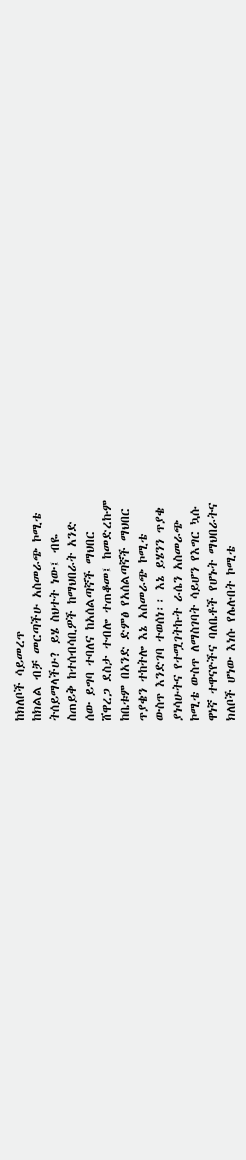ከክለቦች ሳይመረጥ
ከክልል ብቻ መርጣችሁ አስመራጭ ኮሚቴ
ትሰይማላችሁ? ይሄ ስህተት ነው፤ ብዬ
ስጠይቅ ከተሰብሳቢዎች ከማህበራት አንድ
ሰው ይግባ ተባለና ከአሰልጣኛች ማህበር
ሸዋረጋ ደስታ ተብሎ ተጠቆመ፤ ከመድረኩም
ከቤቱም በአንድ ድምፅ የአሰልጣኛች ማህበር
ጥያቄን ተከትሎ እኔ አስመራጭ ኮሚቴ
ውስጥ እንድገባ ተወሰነ፡፡ እኔ ይሄንን ጥያቄ
ያነሳሁትና የተሟገትኩት ራሴን አስመራጭ
ኮሚቴ ውስጥ ለማስገባት ሳይሆን የእግር ኳሱ
ዋነኛ ተዋናዮችና ባለቤቶች የሆኑት ማህበራትና
ክለቦች ሆነው እነሱ የሌሉበት ኮሚቴ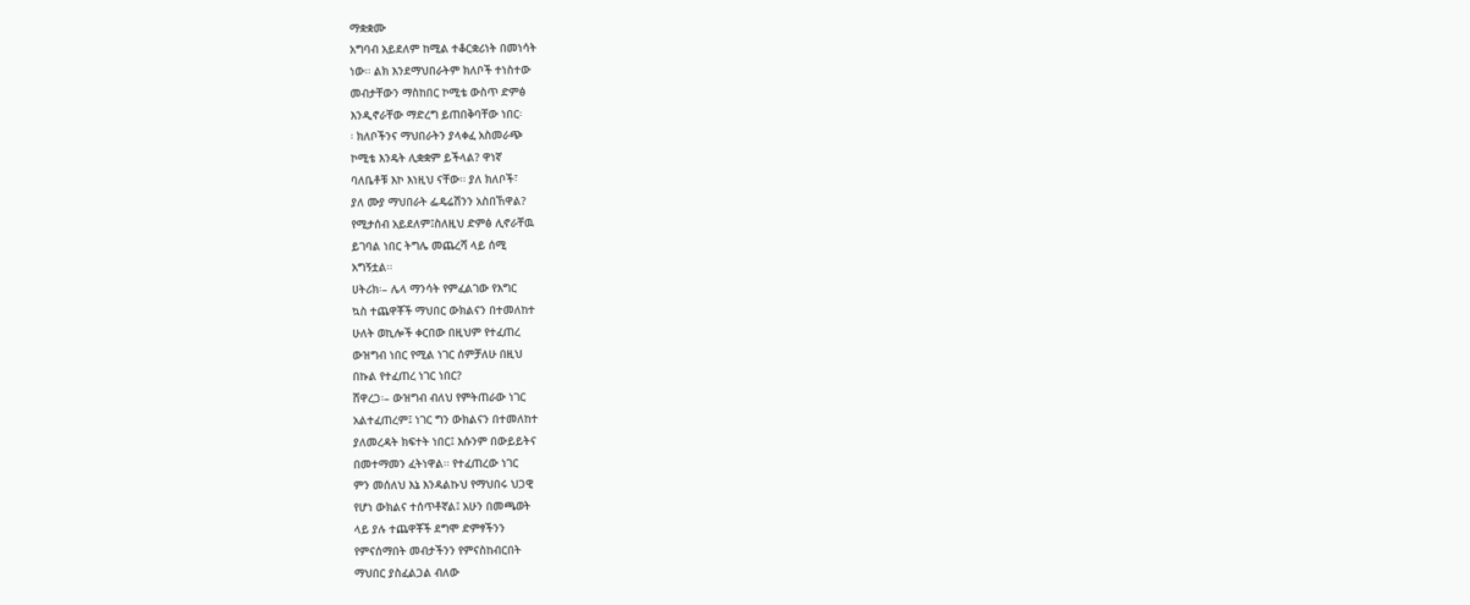ማቋቋሙ
አግባብ አይደለም ከሚል ተቆርቋሪነት በመነሳት
ነው፡፡ ልክ እንደማህበራትም ክለቦች ተነስተው
መብታቸውን ማስከበር ኮሚቴ ውስጥ ድምፅ
እንዲኖራቸው ማድረግ ይጠበቅባቸው ነበር፡
፡ ክለቦችንና ማህበራትን ያላቀፈ አስመራጭ
ኮሚቴ እንዴት ሊቋቋም ይችላል? ዋነኛ
ባለቤቶቹ እኮ እነዚህ ናቸው፡፡ ያለ ክለቦች፣
ያለ ሙያ ማህበራት ፌዴሬሽንን አስበኸዋል?
የሚታሰብ አይደለም፤ስለዚህ ድምፅ ሊኖራቸዉ
ይገባል ነበር ትግሌ መጨረሻ ላይ ሰሚ
አግኝቷል፡፡
ሀትሪክ፡– ሌላ ማንሳት የምፈልገው የእግር
ኳስ ተጨዋቾች ማህበር ውክልናን በተመለከተ
ሁለት ወኪሎች ቀርበው በዚህም የተፈጠረ
ውዝግብ ነበር የሚል ነገር ሰምቻለሁ በዚህ
በኩል የተፈጠረ ነገር ነበር?
ሸዋረጋ፡– ውዝግብ ብለህ የምትጠራው ነገር
አልተፈጠረም፤ ነገር ግን ውክልናን በተመለከተ
ያለመረዳት ክፍተት ነበር፤ እሱንም በውይይትና
በመተማመን ፈትነዋል፡፡ የተፈጠረው ነገር
ምን መሰለህ እኔ እንዳልኩህ የማህበሩ ህጋዊ
የሆነ ውክልና ተሰጥቶኛል፤ አሁን በመጫወት
ላይ ያሉ ተጨዋቾች ደግሞ ድምፃችንን
የምናሰማበት መብታችንን የምናስከብርበት
ማህበር ያስፈልጋል ብለው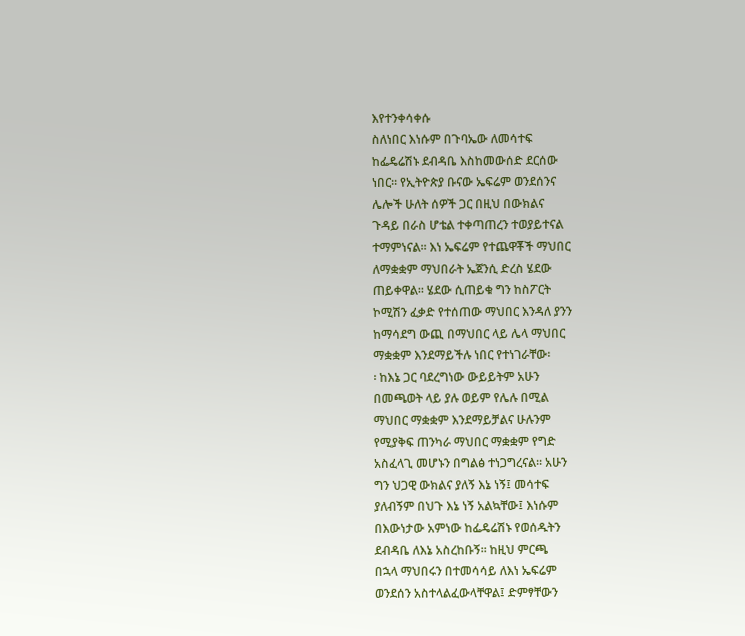እየተንቀሳቀሱ
ስለነበር እነሱም በጉባኤው ለመሳተፍ
ከፌዴሬሽኑ ደብዳቤ እስከመውሰድ ደርሰው
ነበር፡፡ የኢትዮጵያ ቡናው ኤፍሬም ወንደሰንና
ሌሎች ሁለት ሰዎች ጋር በዚህ በውክልና
ጉዳይ በራስ ሆቴል ተቀጣጠረን ተወያይተናል
ተማምነናል፡፡ እነ ኤፍሬም የተጨዋቾች ማህበር
ለማቋቋም ማህበራት ኤጀንሲ ድረስ ሄደው
ጠይቀዋል፡፡ ሄደው ሲጠይቁ ግን ከስፖርት
ኮሚሽን ፈቃድ የተሰጠው ማህበር እንዳለ ያንን
ከማሳደግ ውጪ በማህበር ላይ ሌላ ማህበር
ማቋቋም እንደማይችሉ ነበር የተነገራቸው፡
፡ ከእኔ ጋር ባደረግነው ውይይትም አሁን
በመጫወት ላይ ያሉ ወይም የሌሉ በሚል
ማህበር ማቋቋም እንደማይቻልና ሁሉንም
የሚያቅፍ ጠንካራ ማህበር ማቋቋም የግድ
አስፈላጊ መሆኑን በግልፅ ተነጋግረናል፡፡ አሁን
ግን ህጋዊ ውክልና ያለኝ እኔ ነኝ፤ መሳተፍ
ያለብኝም በህጉ እኔ ነኝ አልኳቸው፤ እነሱም
በእውነታው አምነው ከፌዴሬሽኑ የወሰዱትን
ደብዳቤ ለእኔ አስረከቡኝ፡፡ ከዚህ ምርጫ
በኋላ ማህበሩን በተመሳሳይ ለእነ ኤፍሬም
ወንደሰን አስተላልፈውላቸዋል፤ ድምፃቸውን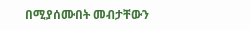በሚያሰሙበት መብታቸውን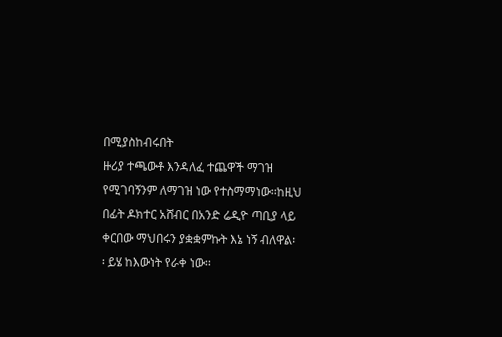በሚያስከብሩበት
ዙሪያ ተጫውቶ እንዳለፈ ተጨዋች ማገዝ
የሚገባኝንም ለማገዝ ነው የተስማማነው፡፡ከዚህ
በፊት ዶክተር አሸብር በአንድ ሬዲዮ ጣቢያ ላይ
ቀርበው ማህበሩን ያቋቋምኩት እኔ ነኝ ብለዋል፡
፡ ይሄ ከእውነት የራቀ ነው፡፡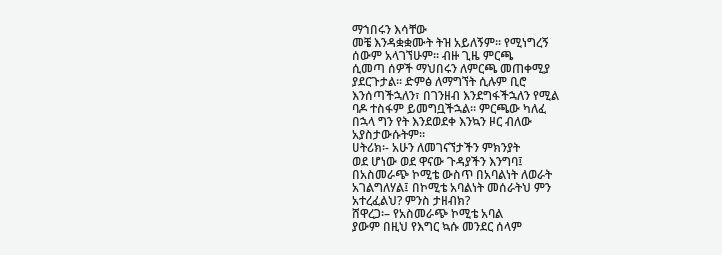ማኀበሩን እሳቸው
መቼ እንዳቋቋሙት ትዝ አይለኝም፡፡ የሚነግረኝ
ሰውም አላገኘሁም፡፡ ብዙ ጊዜ ምርጫ
ሲመጣ ሰዎች ማህበሩን ለምርጫ መጠቀሚያ
ያደርጉታል፡፡ ድምፅ ለማግኘት ሲሉም ቢሮ
እንሰጣችኋለን፣ በገንዘብ እንደግፋችኋለን የሚል
ባዶ ተስፋም ይመግቧችኋል፡፡ ምርጫው ካለፈ
በኋላ ግን የት እንደወደቀ እንኳን ዞር ብለው
አያስታውሱትም፡፡
ሀትሪክ፡- አሁን ለመገናኘታችን ምክንያት
ወደ ሆነው ወደ ዋናው ጉዳያችን እንግባ፤
በአስመራጭ ኮሚቴ ውስጥ በአባልነት ለወራት
አገልግለሃል፤ በኮሚቴ አባልነት መሰራትህ ምን
አተረፈልህ? ምንስ ታዘብክ?
ሸዋረጋ፡– የአስመራጭ ኮሚቴ አባል
ያውም በዚህ የእግር ኳሱ መንደር ሰላም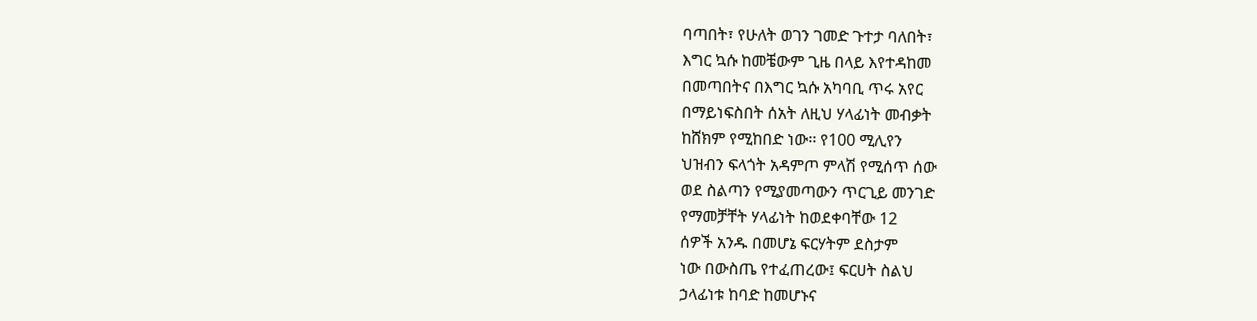ባጣበት፣ የሁለት ወገን ገመድ ጉተታ ባለበት፣
እግር ኳሱ ከመቼውም ጊዜ በላይ እየተዳከመ
በመጣበትና በእግር ኳሱ አካባቢ ጥሩ አየር
በማይነፍስበት ሰአት ለዚህ ሃላፊነት መብቃት
ከሸክም የሚከበድ ነው፡፡ የ100 ሚሊየን
ህዝብን ፍላጎት አዳምጦ ምላሽ የሚሰጥ ሰው
ወደ ስልጣን የሚያመጣውን ጥርጊይ መንገድ
የማመቻቸት ሃላፊነት ከወደቀባቸው 12
ሰዎች አንዱ በመሆኔ ፍርሃትም ደስታም
ነው በውስጤ የተፈጠረው፤ ፍርሀት ስልህ
ኃላፊነቱ ከባድ ከመሆኑና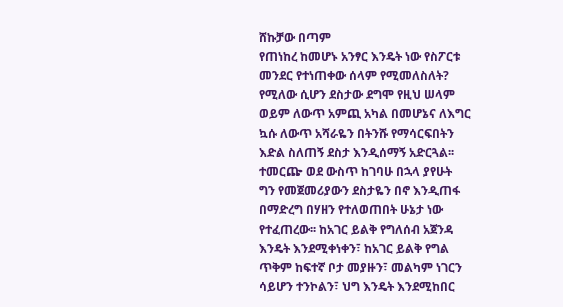ሸኩቻው በጣም
የጠነከረ ከመሆኑ አንፃር እንዴት ነው የስፖርቱ
መንደር የተነጠቀው ሰላም የሚመለስለት?
የሚለው ሲሆን ደስታው ደግሞ የዚህ ሠላም
ወይም ለውጥ አምጪ አካል በመሆኔና ለእግር
ኳሱ ለውጥ አሻራዬን በትንሹ የማሳርፍበትን
እድል ስለጠኝ ደስታ እንዲሰማኝ አድርጓል፡፡
ተመርጬ ወደ ውስጥ ከገባሁ በኋላ ያየሁት
ግን የመጀመሪያውን ደስታዬን በኖ እንዲጠፋ
በማድረግ በሃዘን የተለወጠበት ሁኔታ ነው
የተፈጠረው፡፡ ከአገር ይልቅ የግለሰብ አጀንዳ
እንዴት እንደሚቀነቀን፣ ከአገር ይልቅ የግል
ጥቅም ከፍተኛ ቦታ መያዙን፣ መልካም ነገርን
ሳይሆን ተንኮልን፣ ህግ እንዴት እንደሚከበር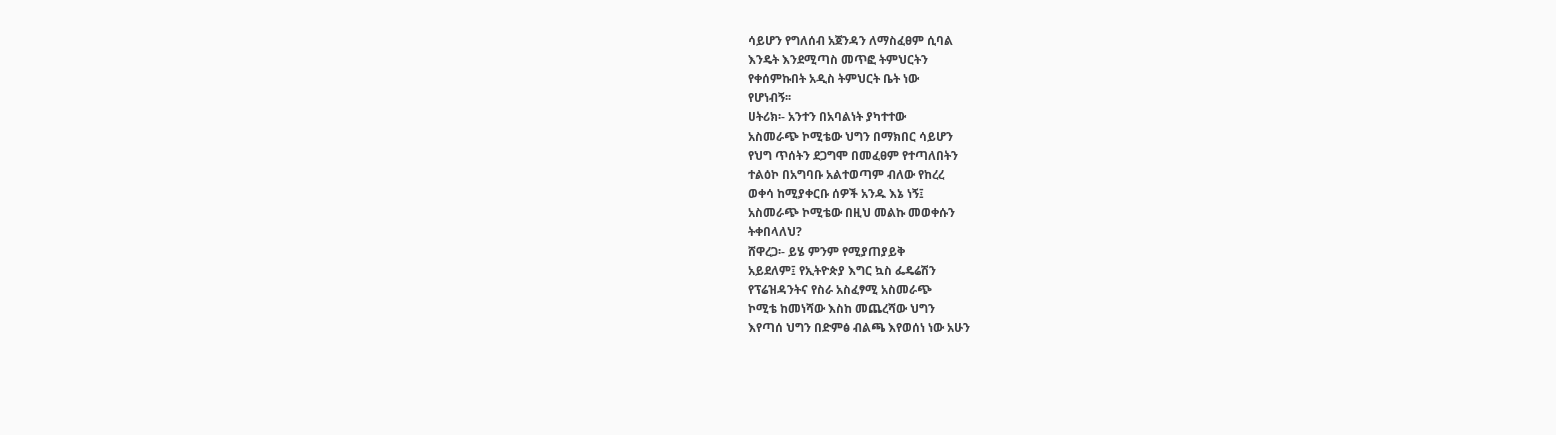ሳይሆን የግለሰብ አጀንዳን ለማስፈፀም ሲባል
እንዴት እንደሚጣስ መጥፎ ትምህርትን
የቀሰምኩበት አዲስ ትምህርት ቤት ነው
የሆነብኝ፡፡
ሀትሪክ፡- አንተን በአባልነት ያካተተው
አስመራጭ ኮሚቴው ህግን በማክበር ሳይሆን
የህግ ጥሰትን ደጋግሞ በመፈፀም የተጣለበትን
ተልዕኮ በአግባቡ አልተወጣም ብለው የከረረ
ወቀሳ ከሚያቀርቡ ሰዎች አንዱ እኔ ነኝ፤
አስመራጭ ኮሚቴው በዚህ መልኩ መወቀሱን
ትቀበላለህ?
ሸዋረጋ፡- ይሄ ምንም የሚያጠያይቅ
አይደለም፤ የኢትዮጵያ እግር ኳስ ፌዴሬሽን
የፕሬዝዳንትና የስራ አስፈፃሚ አስመራጭ
ኮሚቴ ከመነሻው እስከ መጨረሻው ህግን
እየጣሰ ህግን በድምፅ ብልጫ እየወሰነ ነው አሁን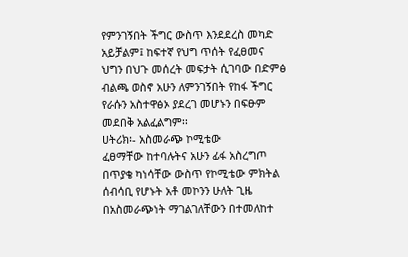የምንገኝበት ችግር ውስጥ እንደደረስ መካድ
አይቻልም፤ ከፍተኛ የህግ ጥሰት የፈፀመና
ህግን በህጉ መሰረት መፍታት ሲገባው በድምፅ
ብልጫ ወስኖ አሁን ለምንገኝበት የከፋ ችግር
የራሱን አስተዋፅኦ ያደረገ መሆኑን በፍፁም
መደበቅ አልፈልግም፡፡
ሀትሪክ፡- አስመራጭ ኮሚቴው
ፈፀማቸው ከተባሉትና አሁን ፊፋ አስረግጦ
በጥያቄ ካነሳቸው ውስጥ የኮሚቴው ምክትል
ሰብሳቢ የሆኑት አቶ መኮንን ሁለት ጊዜ
በአስመራጭነት ማገልገለቸውን በተመለከተ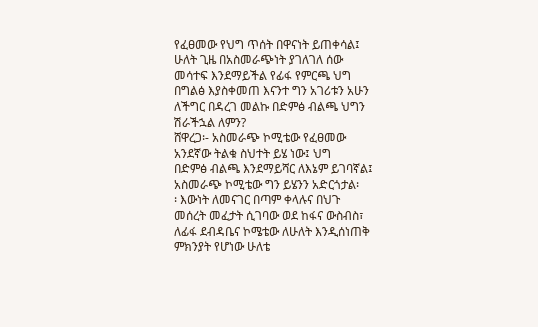የፈፀመው የህግ ጥሰት በዋናነት ይጠቀሳል፤
ሁለት ጊዜ በአስመራጭነት ያገለገለ ሰው
መሳተፍ እንደማይችል የፊፋ የምርጫ ህግ
በግልፅ እያስቀመጠ እናንተ ግን አገሪቱን አሁን
ለችግር በዳረገ መልኩ በድምፅ ብልጫ ህግን
ሽራችኋል ለምን?
ሸዋረጋ፡- አስመራጭ ኮሚቴው የፈፀመው
አንደኛው ትልቁ ስህተት ይሄ ነው፤ ህግ
በድምፅ ብልጫ እንደማይሻር ለእኔም ይገባኛል፤
አስመራጭ ኮሚቴው ግን ይሄንን አድርጎታል፡
፡ እውነት ለመናገር በጣም ቀላሉና በህጉ
መሰረት መፈታት ሲገባው ወደ ከፋና ውስብስ፣
ለፊፋ ደብዳቤና ኮሜቴው ለሁለት እንዲሰነጠቅ
ምክንያት የሆነው ሁለቴ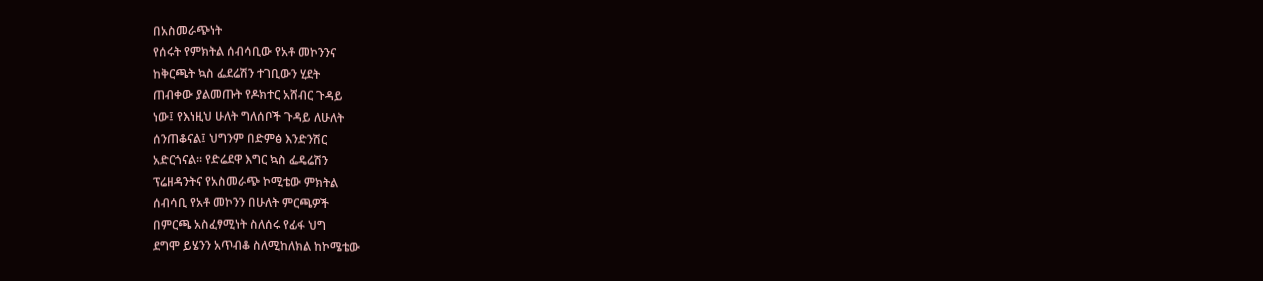በአስመራጭነት
የሰሩት የምክትል ሰብሳቢው የአቶ መኮንንና
ከቅርጫት ኳስ ፌደሬሽን ተገቢውን ሂደት
ጠብቀው ያልመጡት የዶክተር አሸብር ጉዳይ
ነው፤ የእነዚህ ሁለት ግለሰቦች ጉዳይ ለሁለት
ሰንጠቆናል፤ ህግንም በድምፅ እንድንሽር
አድርጎናል፡፡ የድሬደዋ እግር ኳስ ፌዴሬሽን
ፕሬዘዳንትና የአስመራጭ ኮሚቴው ምክትል
ሰብሳቢ የአቶ መኮንን በሁለት ምርጫዎች
በምርጫ አስፈፃሚነት ስለሰሩ የፊፋ ህግ
ደግሞ ይሄንን አጥብቆ ስለሚከለክል ከኮሜቴው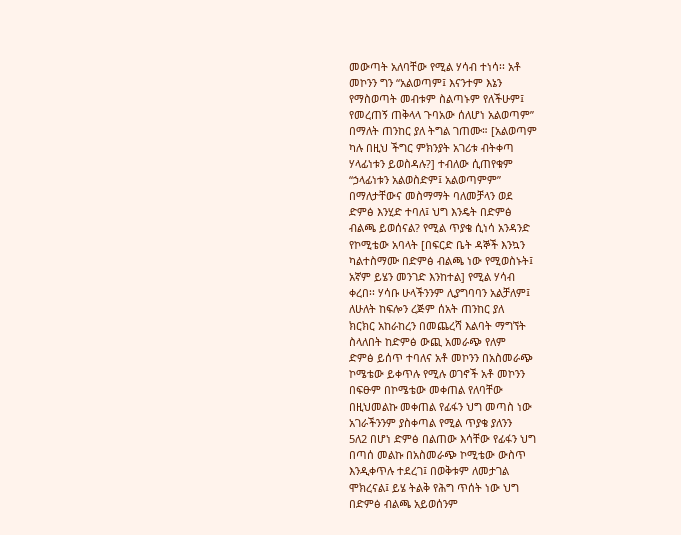መውጣት አለባቸው የሚል ሃሳብ ተነሳ፡፡ አቶ
መኮንን ግን “አልወጣም፤ እናንተም እኔን
የማስወጣት መብቱም ስልጣኑም የለችሁም፤
የመረጠኝ ጠቅላላ ጉባአው ሰለሆነ አልወጣም”
በማለት ጠንከር ያለ ትግል ገጠሙ። [አልወጣም
ካሉ በዚህ ችግር ምክንያት አገሪቱ ብትቀጣ
ሃላፊነቱን ይወስዳሉ?] ተብለው ሲጠየቁም
“ኃላፊነቱን አልወስድም፤ አልወጣምም”
በማለታቸውና መስማማት ባለመቻላን ወደ
ድምፅ እንሂድ ተባለ፤ ህግ እንዴት በድምፅ
ብልጫ ይወሰናል? የሚል ጥያቄ ሲነሳ አንዳንድ
የኮሚቴው አባላት [በፍርድ ቤት ዳኞች እንኳን
ካልተስማሙ በድምፅ ብልጫ ነው የሚወስኑት፤
አኛም ይሄን መንገድ እንከተል] የሚል ሃሳብ
ቀረበ፡፡ ሃሳቡ ሁላችንንም ሊያግባባን አልቻለም፤
ለሁለት ከፍሎን ረጅም ሰአት ጠንከር ያለ
ክርክር አከራከረን በመጨረሻ እልባት ማግኘት
ስላለበት ከድምፅ ውጪ አመራጭ የለም
ድምፅ ይሰጥ ተባለና አቶ መኮንን በአስመራጭ
ኮሜቴው ይቀጥሉ የሚሉ ወገኖች አቶ መኮንን
በፍፁም በኮሜቴው መቀጠል የለባቸው
በዚህመልኩ መቀጠል የፊፋን ህግ መጣስ ነው
አገራችንንም ያስቀጣል የሚል ጥያቄ ያለንን
5ለ2 በሆነ ድምፅ በልጠው እሳቸው የፊፋን ህግ
በጣሰ መልኩ በአስመራጭ ኮሚቴው ውስጥ
እንዲቀጥሉ ተደረገ፤ በወቅቱም ለመታገል
ሞክረናል፤ ይሄ ትልቅ የሕግ ጥሰት ነው ህግ
በድምፅ ብልጫ አይወሰንም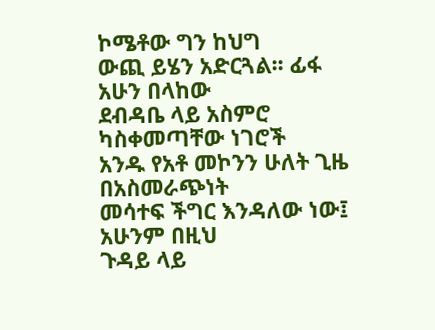ኮሜቶው ግን ከህግ
ውጪ ይሄን አድርጓል፡፡ ፊፋ አሁን በላከው
ደብዳቤ ላይ አስምሮ ካስቀመጣቸው ነገሮች
አንዱ የአቶ መኮንን ሁለት ጊዜ በአስመራጭነት
መሳተፍ ችግር እንዳለው ነው፤ አሁንም በዚህ
ጉዳይ ላይ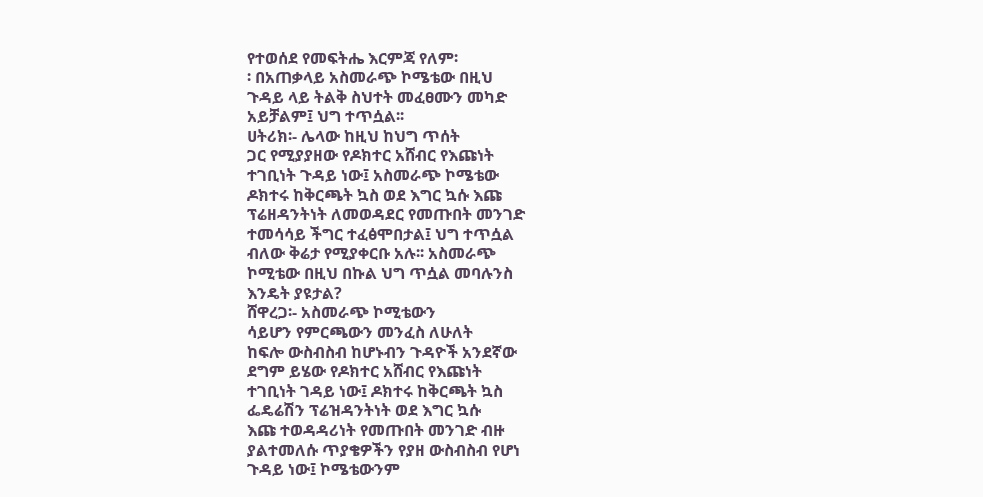የተወሰደ የመፍትሔ እርምጃ የለም፡
፡ በአጠቃላይ አስመራጭ ኮሜቴው በዚህ
ጉዳይ ላይ ትልቅ ስህተት መፈፀሙን መካድ
አይቻልም፤ ህግ ተጥሷል፡፡
ሀትሪክ፡- ሌላው ከዚህ ከህግ ጥሰት
ጋር የሚያያዘው የዶክተር አሸብር የእጩነት
ተገቢነት ጉዳይ ነው፤ አስመራጭ ኮሜቴው
ዶክተሩ ከቅርጫት ኳስ ወደ እግር ኳሱ እጩ
ፕሬዘዳንትነት ለመወዳደር የመጡበት መንገድ
ተመሳሳይ ችግር ተፈፅሞበታል፤ ህግ ተጥሷል
ብለው ቅሬታ የሚያቀርቡ አሉ፡፡ አስመራጭ
ኮሚቴው በዚህ በኩል ህግ ጥሷል መባሉንስ
እንዴት ያዩታል?
ሸዋረጋ፡- አስመራጭ ኮሚቴውን
ሳይሆን የምርጫውን መንፈስ ለሁለት
ከፍሎ ውስብስብ ከሆኑብን ጉዳዮች አንደኛው
ደግም ይሄው የዶክተር አሸብር የእጩነት
ተገቢነት ገዳይ ነው፤ ዶክተሩ ከቅርጫት ኳስ
ፌዴሬሽን ፕሬዝዳንትነት ወደ እግር ኳሱ
እጩ ተወዳዳሪነት የመጡበት መንገድ ብዙ
ያልተመለሱ ጥያቄዎችን የያዘ ውስብስብ የሆነ
ጉዳይ ነው፤ ኮሜቴውንም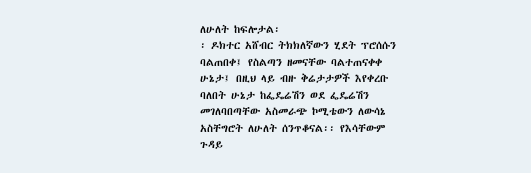ለሁለት ከፍሎታል፡
፡ ዶክተር አሸብር ትክክለኛውን ሂደት ፕሮሰሱን
ባልጠበቀ፤ የስልጣን ዘመናቸው ባልተጠናቀቀ
ሁኔታ፤ በዚህ ላይ ብዙ ቅሬታታዎች እየቀረቡ
ባለበት ሁኔታ ከፌዴሬሽን ወደ ፌዴሬሽን
መገለባበጣቸው አስመራጭ ኮሚቴውን ለውሳኔ
አስቸግሮት ለሁለት ሰንጥቆናል፡፡ የእሳቸውም
ጉዳይ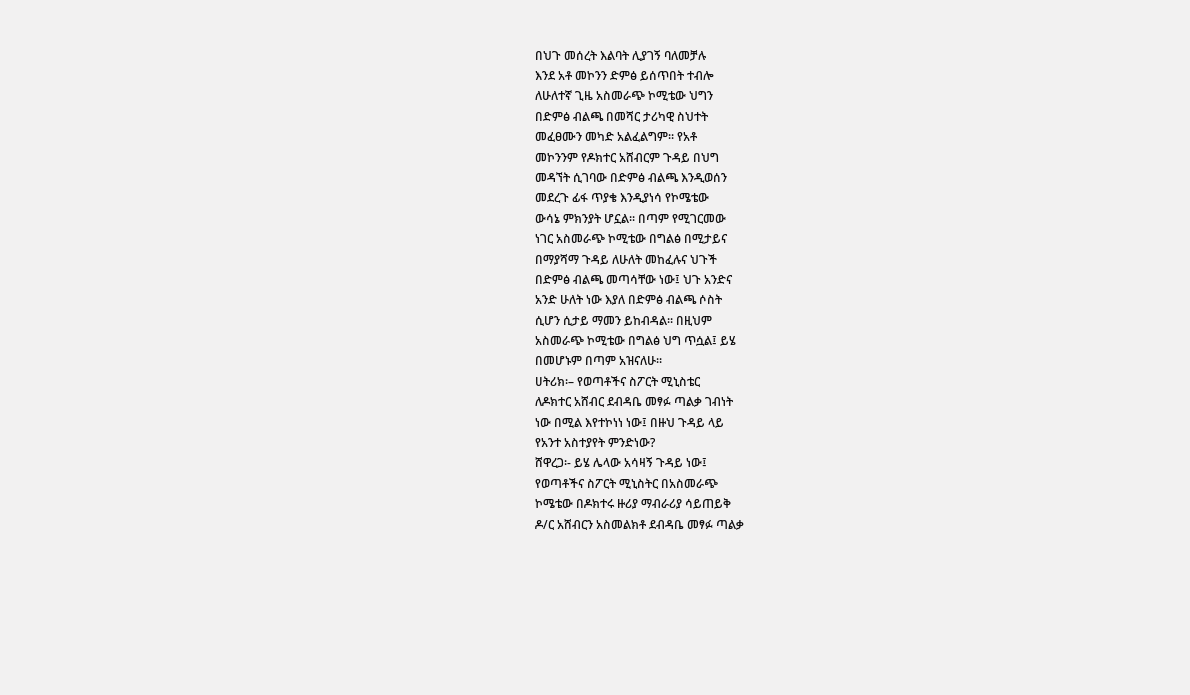በህጉ መሰረት እልባት ሊያገኝ ባለመቻሉ
እንደ አቶ መኮንን ድምፅ ይሰጥበት ተብሎ
ለሁለተኛ ጊዜ አስመራጭ ኮሚቴው ህግን
በድምፅ ብልጫ በመሻር ታሪካዊ ስህተት
መፈፀሙን መካድ አልፈልግም፡፡ የአቶ
መኮንንም የዶክተር አሸብርም ጉዳይ በህግ
መዳኘት ሲገባው በድምፅ ብልጫ እንዲወሰን
መደረጉ ፊፋ ጥያቄ እንዲያነሳ የኮሜቴው
ውሳኔ ምክንያት ሆኗል፡፡ በጣም የሚገርመው
ነገር አስመራጭ ኮሚቴው በግልፅ በሚታይና
በማያሻማ ጉዳይ ለሁለት መከፈሉና ህጉች
በድምፅ ብልጫ መጣሳቸው ነው፤ ህጉ አንድና
አንድ ሁለት ነው እያለ በድምፅ ብልጫ ሶስት
ሲሆን ሲታይ ማመን ይከብዳል፡፡ በዚህም
አስመራጭ ኮሚቴው በግልፅ ህግ ጥሷል፤ ይሄ
በመሆኑም በጣም አዝናለሁ፡፡
ሀትሪክ፡– የወጣቶችና ስፖርት ሚኒስቴር
ለዶክተር አሸብር ደብዳቤ መፃፉ ጣልቃ ገብነት
ነው በሚል እየተኮነነ ነው፤ በዙህ ጉዳይ ላይ
የአንተ አስተያየት ምንድነው?
ሸዋረጋ፡- ይሄ ሌላው አሳዛኝ ጉዳይ ነው፤
የወጣቶችና ስፖርት ሚኒስትር በአስመራጭ
ኮሜቴው በዶክተሩ ዙሪያ ማብራሪያ ሳይጠይቅ
ዶ/ር አሸብርን አስመልክቶ ደብዳቤ መፃፉ ጣልቃ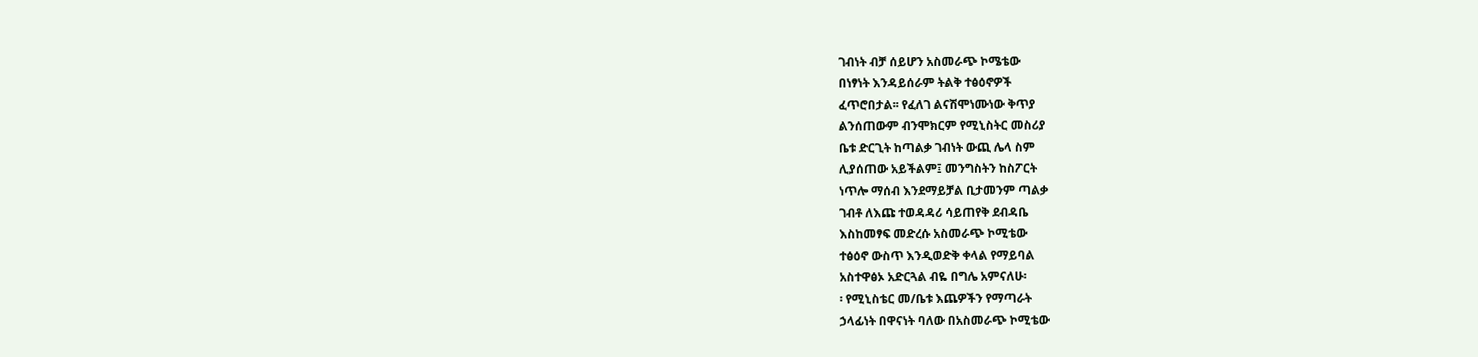ገብነት ብቻ ሰይሆን አስመራጭ ኮሜቴው
በነፃነት እንዳይሰራም ትልቅ ተፅዕኖዎች
ፈጥሮበታል፡፡ የፈለገ ልናሽሞነሙነው ቅጥያ
ልንሰጠውም ብንሞክርም የሚኒስትር መስሪያ
ቤቱ ድርጊት ከጣልቃ ገብነት ውጪ ሌላ ስም
ሊያሰጠው አይችልም፤ መንግስትን ከስፖርት
ነጥሎ ማሰብ እንደማይቻል ቢታመንም ጣልቃ
ገብቶ ለእጩ ተወዳዳሪ ሳይጠየቅ ደብዳቤ
እስከመፃፍ መድረሱ አስመራጭ ኮሚቴው
ተፅዕኖ ውስጥ እንዲወድቅ ቀላል የማይባል
አስተዋፅኦ አድርጓል ብዬ በግሌ አምናለሁ፡
፡ የሚኒስቴር መ/ቤቱ እጨዎችን የማጣራት
ኃላፊነት በዋናነት ባለው በአስመራጭ ኮሚቴው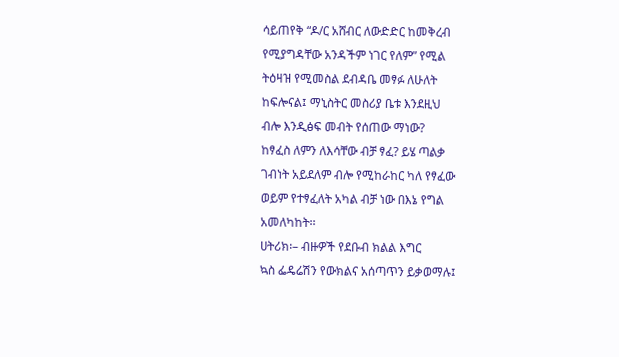ሳይጠየቅ “ዶ/ር አሸብር ለውድድር ከመቅረብ
የሚያግዳቸው አንዳችም ነገር የለም” የሚል
ትዕዛዝ የሚመስል ደብዳቤ መፃፉ ለሁለት
ከፍሎናል፤ ማኒስትር መስሪያ ቤቱ እንደዚህ
ብሎ እንዲፅፍ መብት የሰጠው ማነው?
ከፃፈስ ለምን ለእሳቸው ብቻ ፃፈ? ይሄ ጣልቃ
ገብነት አይደለም ብሎ የሚከራከር ካለ የፃፈው
ወይም የተፃፈለት አካል ብቻ ነው በእኔ የግል
አመለካከት፡፡
ሀትሪክ፡– ብዙዎች የደቡብ ክልል እግር
ኳስ ፌዴሬሽን የውክልና አሰጣጥን ይቃወማሉ፤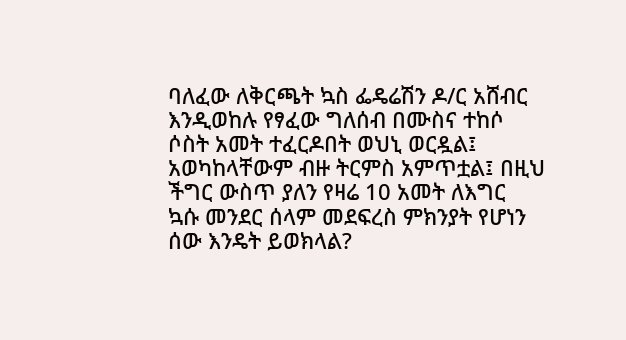ባለፈው ለቅርጫት ኳስ ፌዴሬሽን ዶ/ር አሸብር
እንዲወከሉ የፃፈው ግለሰብ በሙስና ተከሶ
ሶስት አመት ተፈርዶበት ወህኒ ወርዷል፤
አወካከላቸውም ብዙ ትርምስ አምጥቷል፤ በዚህ
ችግር ውስጥ ያለን የዛሬ 10 አመት ለእግር
ኳሱ መንደር ሰላም መደፍረስ ምክንያት የሆነን
ሰው እንዴት ይወክላል?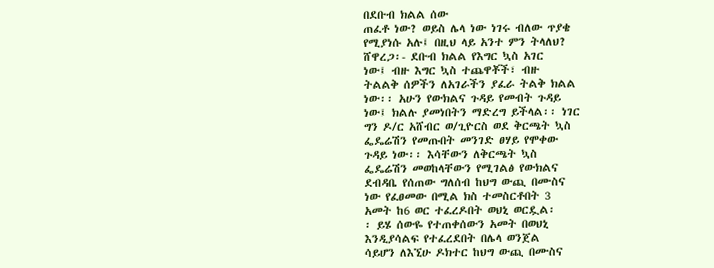በደቡብ ክልል ሰው
ጠፈቶ ነው? ወይስ ሌላ ነው ነገሩ ብለው ጥያቄ
የሚያነሱ አሉ፤ በዚህ ላይ አንተ ምን ትላለህ?
ሸዋረጋ፡- ደቡብ ክልል የእግር ኳስ አገር
ነው፤ ብዙ እግር ኳስ ተጨዋቾች፣ ብዙ
ትልልቅ ሰዎችን ለአገራችን ያፈራ ትልቅ ክልል
ነው፡፡ አሁን የውክልና ጉዳይ የመብት ጉዳይ
ነው፤ ክልሉ ያመነበትን ማድረግ ይችላል፡፡ ነገር
ግን ዶ/ር አሸብር ወ/ጊዮርስ ወደ ቅርጫት ኳስ
ፌዴሬሽን የመጡበት መንገድ ፀሃይ የሞቀው
ጉዳይ ነው፡፡ እሳቸውን ለቅርጫት ኳስ
ፌዴሬሽን መወከላቸውን የሚገልፅ የውክልና
ደብዳቤ የሰጠው ግለሰብ ከህግ ውጪ በሙስና
ነው የፈፀመው በሚል ክስ ተመስርቶበት 3
አመት ከ6 ወር ተፈረዶበት ወህኒ ወርዷል፡
፡ ይሄ ሰውዬ የተጠቀሰውን አመት በወህኒ
እንዲያሳልፍ የተፈረደበት በሌላ ወንጀል
ሳይሆን ለእኚሁ ዶክተር ከህግ ውጪ በሙስና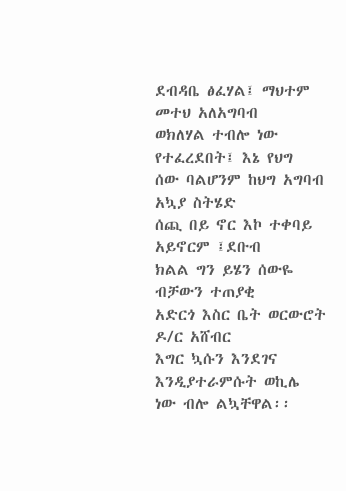ደብዳቤ ፅፈሃል፤ ማህተም መተህ አለአግባብ
ወክለሃል ተብሎ ነው የተፈረደበት፤ እኔ የህግ
ሰው ባልሆንም ከህግ አግባብ አኳያ ስትሄድ
ሰጪ በይ ኖር እኮ ተቀባይ አይኖርም ፤ደቡብ
ክልል ግን ይሄን ሰውዬ ብቻውን ተጠያቂ
አድርጎ እስር ቤት ወርውሮት ዶ/ር አሸብር
እግር ኳሱን እንደገና እንዲያተራምሱት ወኪሌ
ነው ብሎ ልኳቸዋል፡፡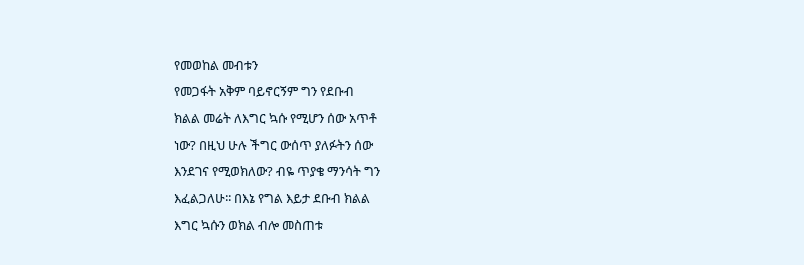የመወከል መብቱን
የመጋፋት አቅም ባይኖርኝም ግን የደቡብ
ክልል መሬት ለእግር ኳሱ የሚሆን ሰው አጥቶ
ነው? በዚህ ሁሉ ችግር ውሰጥ ያለፉትን ሰው
እንደገና የሚወክለው? ብዬ ጥያቄ ማንሳት ግን
እፈልጋለሁ፡፡ በእኔ የግል እይታ ደቡብ ክልል
እግር ኳሱን ወክል ብሎ መስጠቱ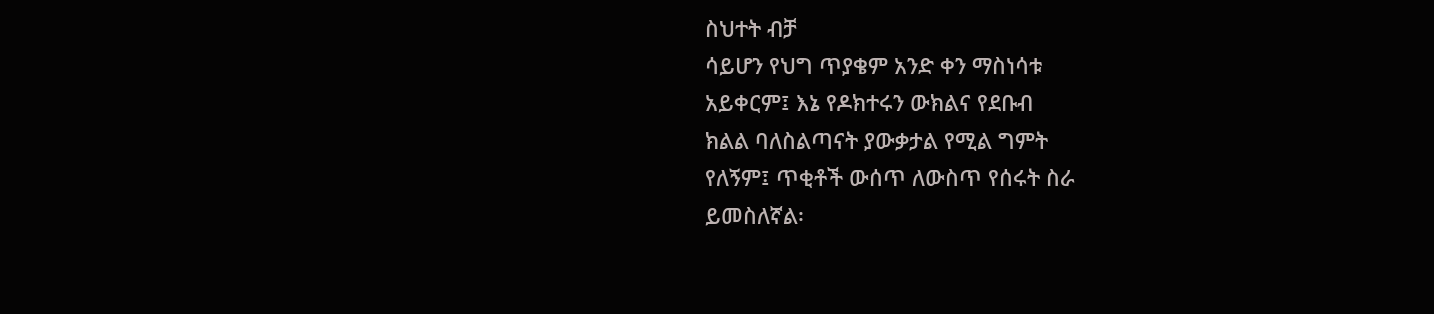ስህተት ብቻ
ሳይሆን የህግ ጥያቄም አንድ ቀን ማስነሳቱ
አይቀርም፤ እኔ የዶክተሩን ውክልና የደቡብ
ክልል ባለስልጣናት ያውቃታል የሚል ግምት
የለኝም፤ ጥቂቶች ውሰጥ ለውስጥ የሰሩት ስራ
ይመስለኛል፡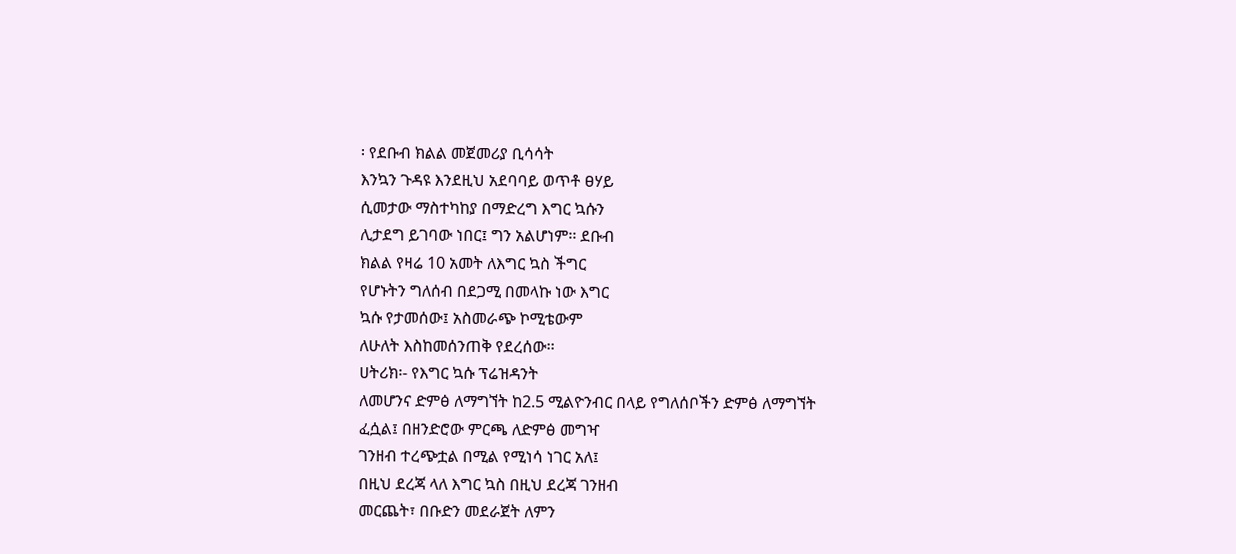፡ የደቡብ ክልል መጀመሪያ ቢሳሳት
እንኳን ጉዳዩ እንደዚህ አደባባይ ወጥቶ ፀሃይ
ሲመታው ማስተካከያ በማድረግ እግር ኳሱን
ሊታደግ ይገባው ነበር፤ ግን አልሆነም፡፡ ደቡብ
ክልል የዛሬ 10 አመት ለእግር ኳስ ችግር
የሆኑትን ግለሰብ በደጋሚ በመላኩ ነው እግር
ኳሱ የታመሰው፤ አስመራጭ ኮሚቴውም
ለሁለት እስከመሰንጠቅ የደረሰው፡፡
ሀትሪክ፡- የእግር ኳሱ ፕሬዝዳንት
ለመሆንና ድምፅ ለማግኘት ከ2.5 ሚልዮንብር በላይ የግለሰቦችን ድምፅ ለማግኘት
ፈሷል፤ በዘንድሮው ምርጫ ለድምፅ መግዣ
ገንዘብ ተረጭቷል በሚል የሚነሳ ነገር አለ፤
በዚህ ደረጃ ላለ እግር ኳስ በዚህ ደረጃ ገንዘብ
መርጨት፣ በቡድን መደራጀት ለምን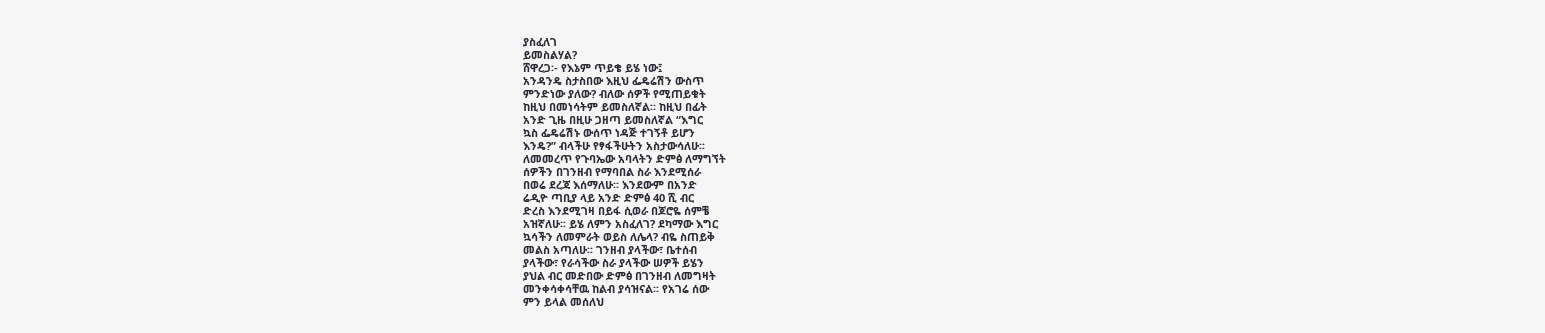ያስፈለገ
ይመስልሃል?
ሸዋረጋ፡- የእኔም ጥይቄ ይሄ ነው፤
አንዳንዴ ስታስበው እዚህ ፌዴሬሽን ውስጥ
ምንድነው ያለው? ብለው ሰዎች የሚጠይቁት
ከዚህ በመነሳትም ይመስለኛል፡፡ ከዚህ በፊት
አንድ ጊዜ በዚሁ ጋዘጣ ይመስለኛል “እግር
ኳስ ፌዴሬሽኑ ውሰጥ ነዳጅ ተገኝቶ ይሆን
እንዴ?” ብላችሁ የፃፋችሁትን አስታውሳለሁ፡፡
ለመመረጥ የጉባኤው አባላትን ድምፅ ለማግኘት
ሰዎችን በገንዘብ የማባበል ስራ እንደሚሰራ
በወሬ ደረጃ እሰማለሁ፡፡ እንደውም በአንድ
ሬዲዮ ጣቢያ ላይ አንድ ድምፅ 40 ሺ ብር
ድረስ እንደሚገዛ በይፋ ሲወራ በጆሮዬ ሰምቼ
አዝኛለሁ፡፡ ይሄ ለምን አስፈለገ? ደካማው እግር
ኳሳችን ለመምራት ወይስ ለሌላ? ብዬ ስጠይቅ
መልስ አጣለሁ፡፡ ገንዘብ ያላችው፣ ቤተሰብ
ያላችው፣ የራሳችው ስራ ያላችው ሠዎች ይሄን
ያህል ብር መድበው ድምፅ በገንዘብ ለመግዛት
መንቀሳቀሳቸዉ ከልብ ያሳዝናል፡፡ የአገሬ ሰው
ምን ይላል መሰለህ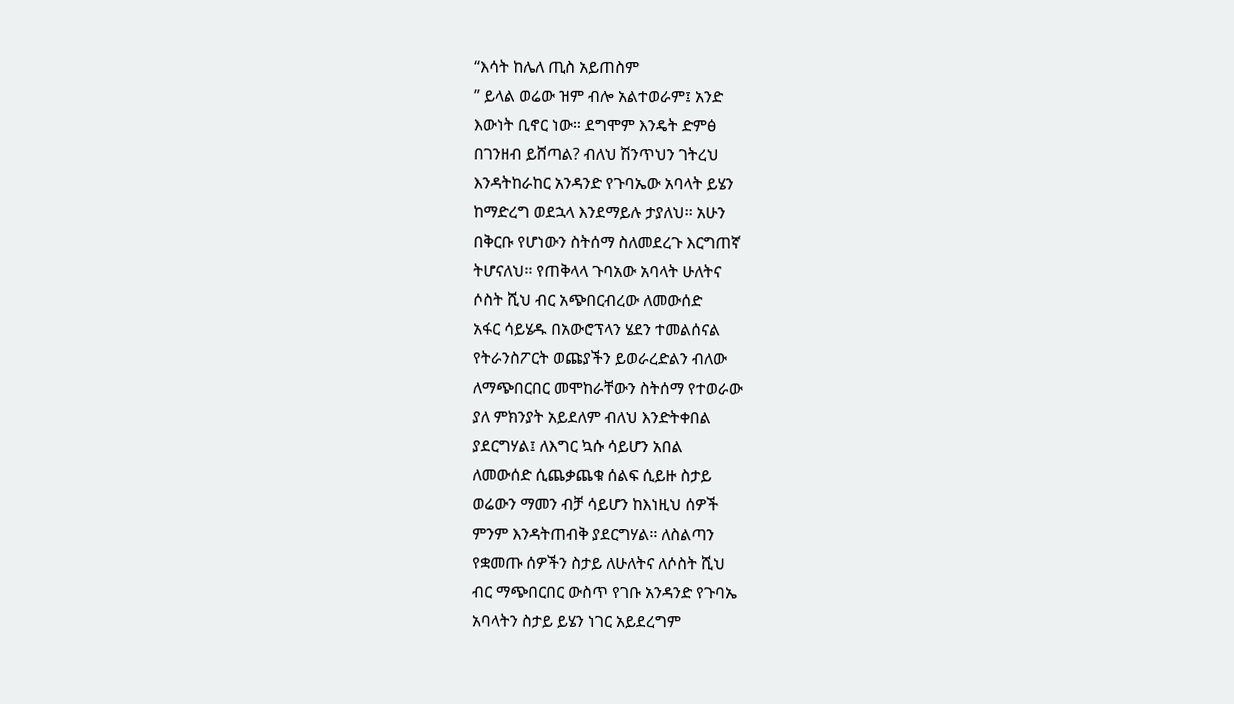“እሳት ከሌለ ጢስ አይጠስም
” ይላል ወሬው ዝም ብሎ አልተወራም፤ አንድ
እውነት ቢኖር ነው። ደግሞም እንዴት ድምፅ
በገንዘብ ይሸጣል? ብለህ ሽንጥህን ገትረህ
እንዳትከራከር አንዳንድ የጉባኤው አባላት ይሄን
ከማድረግ ወደኋላ እንደማይሉ ታያለህ፡፡ አሁን
በቅርቡ የሆነውን ስትሰማ ስለመደረጉ እርግጠኛ
ትሆናለህ፡፡ የጠቅላላ ጉባአው አባላት ሁለትና
ሶስት ሺህ ብር አጭበርብረው ለመውሰድ
አፋር ሳይሄዱ በአውሮፕላን ሄደን ተመልሰናል
የትራንስፖርት ወጩያችን ይወራረድልን ብለው
ለማጭበርበር መሞከራቸውን ስትሰማ የተወራው
ያለ ምክንያት አይደለም ብለህ እንድትቀበል
ያደርግሃል፤ ለእግር ኳሱ ሳይሆን አበል
ለመውሰድ ሲጨቃጨቁ ሰልፍ ሲይዙ ስታይ
ወሬውን ማመን ብቻ ሳይሆን ከእነዚህ ሰዎች
ምንም እንዳትጠብቅ ያደርግሃል፡፡ ለስልጣን
የቋመጡ ሰዎችን ስታይ ለሁለትና ለሶስት ሺህ
ብር ማጭበርበር ውስጥ የገቡ አንዳንድ የጉባኤ
አባላትን ስታይ ይሄን ነገር አይደረግም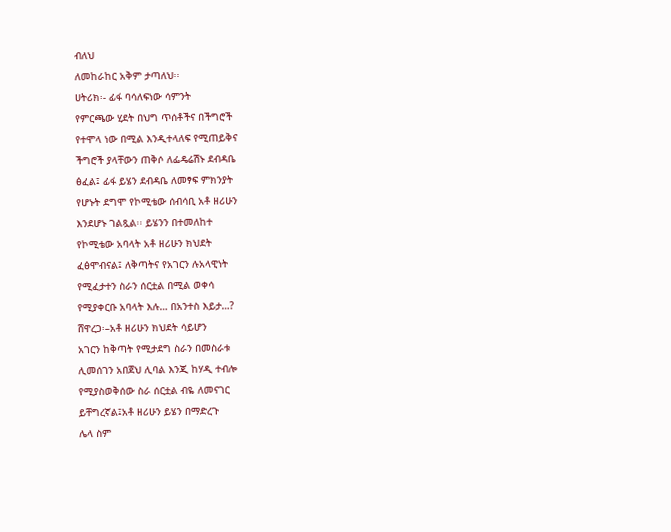ብለህ
ለመከራከር አቅም ታጣለህ፡፡
ሀትሪክ፡- ፊፋ ባሳለፍነው ሳምንት
የምርጫው ሂደት በህግ ጥሰቶችና በችግሮች
የተሞላ ነው በሚል እንዲተላለፍ የሚጠይቅና
ችግሮች ያላቸውን ጠቅሶ ለፌዴሬሽኑ ደብዳቤ
ፅፈል፤ ፊፋ ይሄን ደብዳቤ ለመፃፍ ምክንያት
የሆኑት ደግሞ የኮሚቴው ሰብሳቢ አቶ ዘሪሁን
እንደሆኑ ገልጿል፡፡ ይሄንን በተመለከተ
የኮሚቴው አባላት አቶ ዘሪሁን ክህደት
ፈፅሞብናል፤ ለቅጣትና የአገርን ሉአላዊነት
የሚፈታተን ስራን ሰርቷል በሚል ወቀሳ
የሚያቀርቡ አባላት እሉ… በአንተስ እይታ…?
ሸዋረጋ፡–አቶ ዘሪሁን ክህደት ሳይሆን
አገርን ከቅጣት የሚታደግ ስራን በመስራቱ
ሊመሰገን አበጀህ ሊባል እንጂ ከሃዲ ተብሎ
የሚያስወቅሰው ስራ ሰርቷል ብዬ ለመናገር
ይቸግረኛል፤አቶ ዘሪሁን ይሄን በማድረጉ
ሌላ ስም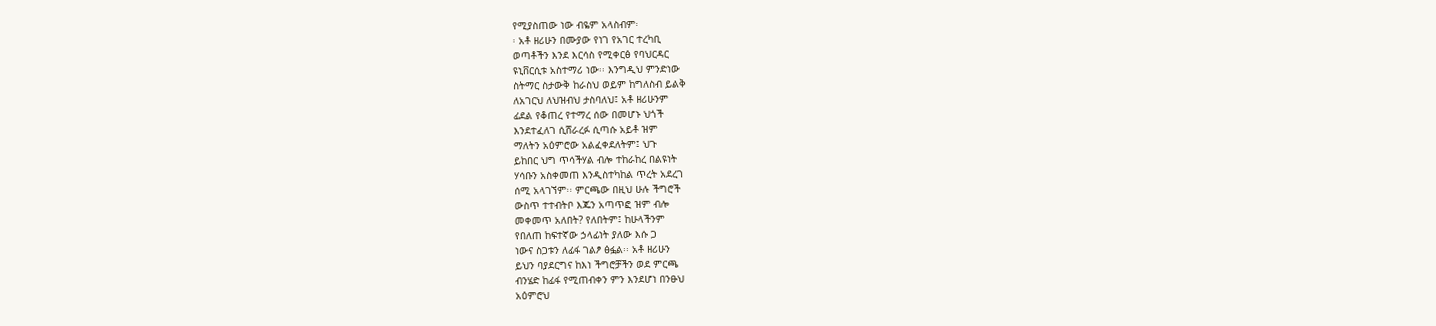የሚያስጠው ነው ብዬም አላስብም፡
፡ አቶ ዘሪሁን በሙያው የነገ የአገር ተረካቢ
ወጣቶችን እንደ እርሳስ የሚቀርፅ የባህርዳር
ዩኒቨርሲቱ አስተማሪ ነው፡፡ እንግዲህ ምንድነው
ስትማር ስታውቅ ከራስህ ወይም ከግለስብ ይልቅ
ለአገርህ ለህዝብህ ታስባለህ፤ አቶ ዘሪሁንም
ፊደል የቆጠረ የተማረ ሰው በመሆኑ ህጎች
እንደተፈለገ ሲሸራረፉ ሲጣሱ አይቶ ዝም
ማለትን አዕምሮው አልፈቀደለትም፤ ህጉ
ይከበር ህግ ጥሳችሃል ብሎ ተከራከረ በልዩነት
ሃሳቡን አስቀመጠ እንዲስተካከል ጥረት አደረገ
ሰሚ አላገኘም፡፡ ምርጫው በዚህ ሁሉ ችግሮች
ውስጥ ተተብትቦ እጁን አጣጥፎ ዝም ብሎ
መቀመጥ አለበት? የለበትም፤ ከሁላችንም
የበለጠ ከፍተኛው ኃላፊነት ያለው እሱ ጋ
ነውና ስጋቱን ለፊፋ ገልፆ ፅፏል፡፡ አቶ ዘሪሁን
ይህን ባያደርግና ከእነ ችግሮቻችን ወደ ምርጫ
ብንሄድ ከፊፋ የሚጠብቀን ምን እንደሆነ በንፁህ
አዕምሮህ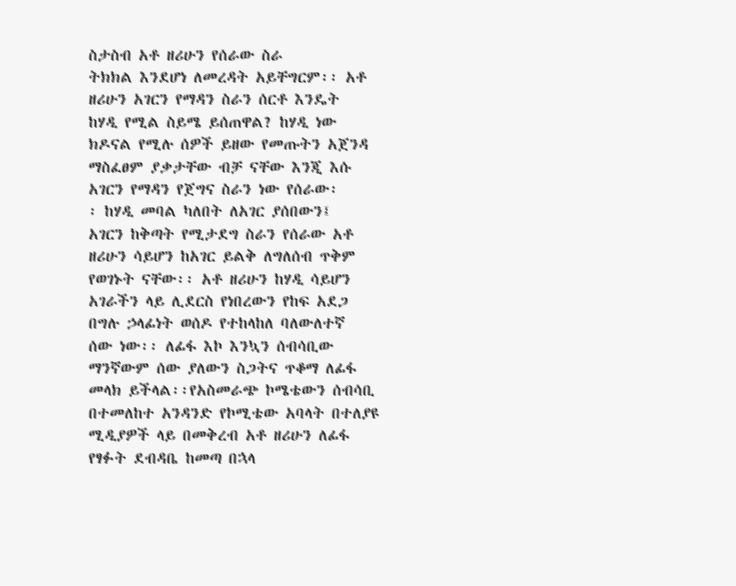ስታስብ አቶ ዘሪሁን የሰራው ስራ
ትክክል እንደሆነ ለመረዳት አይቸግርም፡፡ አቶ
ዘሪሁን አገርን የማዳን ስራን ሰርቶ እንዴት
ከሃዲ የሚል ስይሜ ይሰጠዋል? ከሃዲ ነው
ክዶናል የሚሉ ሰዎች ይዘው የመጡትን አጀንዳ
ማስፈፀም ያቃታቸው ብቻ ናቸው እንጂ እሱ
አገርን የማዳን የጀግና ስራን ነው የሰራው፡
፡ ከሃዲ መባል ካለበት ለአገር ያሰበውን፤
አገርን ከቅጣት የሚታደግ ስራን የሰራው አቶ
ዘሪሁን ሳይሆን ከአገር ይልቅ ለግለሰብ ጥቅም
የወገኑት ናቸው፡፡ አቶ ዘሪሁን ከሃዲ ሳይሆን
አገራችን ላይ ሊደርስ የነበረውን የከፍ አደጋ
በግሉ ኃላፊነት ወሰዶ የተከላከለ ባለውለተኛ
ሰው ነው፡፡ ለፊፋ እኮ እንኳን ሰብሳቢው
ማንኛውም ሰው ያለውን ስጋትና ጥቆማ ለፊፋ
መላክ ይችላል፡፡የአስመራጭ ኮሜቴውን ሰብሳቢ
በተመለከተ አንዳንድ የኮሚቴው አባላት በተለያዩ
ሚዲያዎች ላይ በመቅረብ አቶ ዘሪሁን ለፊፋ
የፃፉት ደብዳቤ ከመጣ በኋላ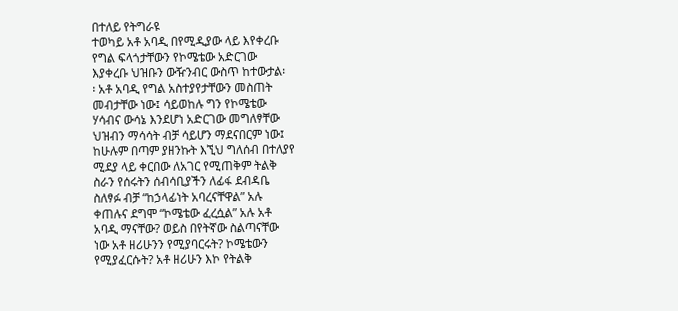በተለይ የትግራዩ
ተወካይ አቶ አባዲ በየሚዲያው ላይ እየቀረቡ
የግል ፍላጎታቸውን የኮሜቴው አድርገው
እያቀረቡ ህዝቡን ውዥንብር ውስጥ ከተውታል፡
፡ አቶ አባዲ የግል አስተያየታቸውን መስጠት
መብታቸው ነው፤ ሳይወከሉ ግን የኮሜቴው
ሃሳብና ውሳኔ እንደሆነ አድርገው መግለፃቸው
ህዝብን ማሳሳት ብቻ ሳይሆን ማደናበርም ነው፤
ከሁሉም በጣም ያዘንኩት እኚህ ግለሰብ በተለያየ
ሚደያ ላይ ቀርበው ለአገር የሚጠቅም ትልቅ
ስራን የሰሩትን ሰብሳቢያችን ለፊፋ ደብዳቤ
ስለፃፉ ብቻ “ከኃላፊነት አባረናቸዋል” አሉ
ቀጠሉና ደግሞ “ኮሜቴው ፈረሷል” አሉ አቶ
አባዲ ማናቸው? ወይስ በየትኛው ስልጣናቸው
ነው አቶ ዘሪሁንን የሚያባርሩት? ኮሜቴውን
የሚያፈርሱት? አቶ ዘሪሁን እኮ የትልቅ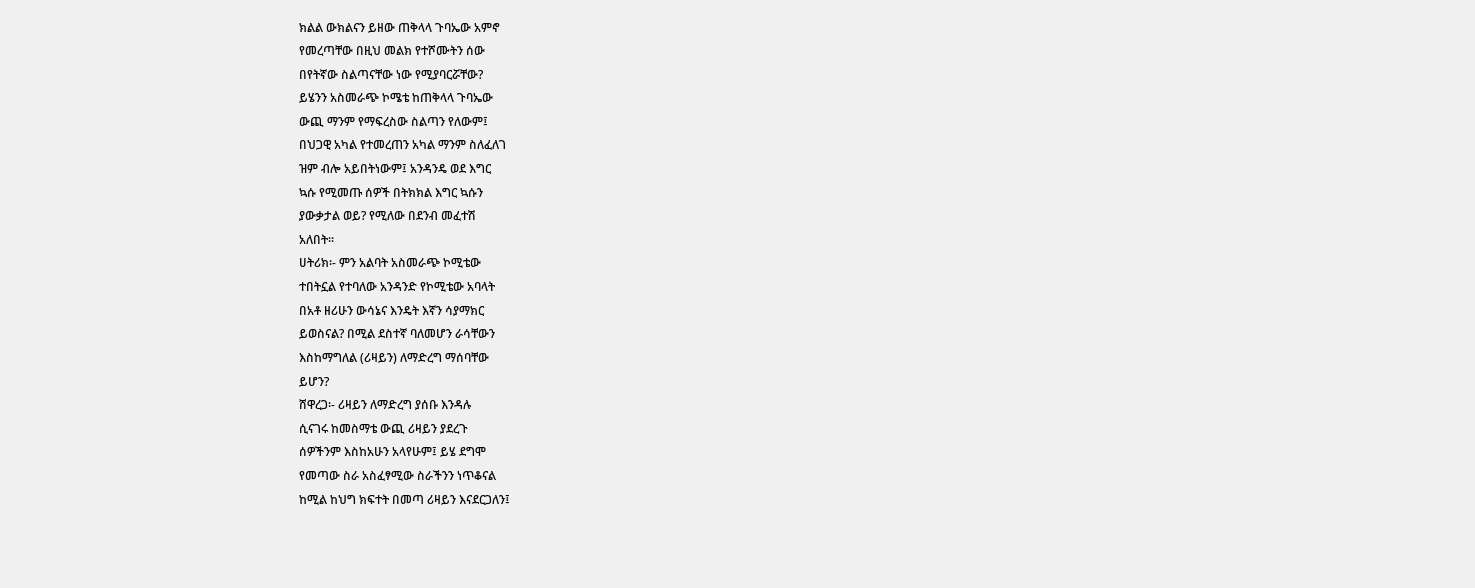ክልል ውክልናን ይዘው ጠቅላላ ጉባኤው አምኖ
የመረጣቸው በዚህ መልክ የተሾሙትን ሰው
በየትኛው ስልጣናቸው ነው የሚያባርሯቸው?
ይሄንን አስመራጭ ኮሜቴ ከጠቅላላ ጉባኤው
ውጪ ማንም የማፍረስው ስልጣን የለውም፤
በህጋዊ አካል የተመረጠን አካል ማንም ስለፈለገ
ዝም ብሎ አይበትነውም፤ አንዳንዴ ወደ እግር
ኳሱ የሚመጡ ሰዎች በትክክል እግር ኳሱን
ያውቃታል ወይ? የሚለው በደንብ መፈተሽ
አለበት፡፡
ሀትሪክ፡- ምን አልባት አስመራጭ ኮሚቴው
ተበትኗል የተባለው አንዳንድ የኮሚቴው አባላት
በአቶ ዘሪሁን ውሳኔና እንዴት እኛን ሳያማክር
ይወስናል? በሚል ደስተኛ ባለመሆን ራሳቸውን
እስከማግለል (ሪዛይን) ለማድረግ ማሰባቸው
ይሆን?
ሸዋረጋ፡- ሪዛይን ለማድረግ ያሰቡ እንዳሉ
ሲናገሩ ከመስማቴ ውጪ ሪዛይን ያደረጉ
ሰዎችንም እስከአሁን አላየሁም፤ ይሄ ደግሞ
የመጣው ስራ አስፈፃሚው ስራችንን ነጥቆናል
ከሚል ከህግ ክፍተት በመጣ ሪዛይን እናደርጋለን፤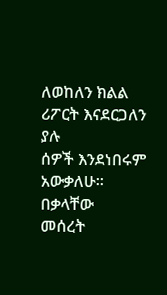ለወከለን ክልል ሪፖርት እናደርጋለን ያሉ
ሰዎች እንደነበሩም አውቃለሁ፡፡ በቃላቸው
መሰረት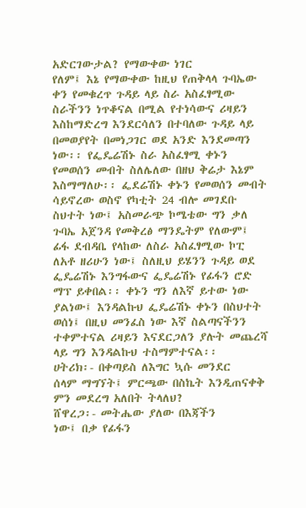አድርገውታል? የማውቀው ነገር
የለም፤ እኔ የማውቀው ከዚህ የጠቅላላ ጉባኤው
ቀን የመቁረጥ ጉዳይ ላይ ስራ አስፈፃሚው
ስራችንን ነጥቆናል በሚል የተነሳውና ሪዛይን
እስከማድረግ እንደርሳለን በተባለው ጉዳይ ላይ
በመወያየት በመነጋገር ወደ አንድ እንደመጣን
ነው፡፡ የፌዴሬሽኑ ስራ አስፈፃሚ ቀኑን
የመወሰን መብት ስለሌለው በዘህ ቅሬታ እኔም
እስማማለሁ፡፡ ፌደሬሽኑ ቀኑን የመወሰን መብት
ሳይኖረው ወስኖ የካቲት 24 ብሎ መገደቡ
ስህተት ነው፤ አስመራጭ ኮሜቴው ግን ቃለ
ጉባኤ አጀንዳ የመቅረፅ ማንዴትም የለውም፤
ፊፋ ደብዳቤ የላከው ለስራ አስፈፃሚው ኮፒ
ለአቶ ዘሪሁን ነው፤ ስለዚህ ይሄንን ጉዳይ ወደ
ፌዴሬሽኑ እንግፋውና ፌዴሬሽኑ የፊፋን ሮድ
ማፕ ይቀበል፡፡ ቀኑን ግን ለእኛ ይተው ነው
ያልነው፤ እንዳልኩህ ፌዴሬሽኑ ቀኑን በስህተት
ወሰነ፤ በዚህ መንፈስ ነው እኛ ስልጣናችንን
ተቀምተናል ሪዛይን እናደርጋለን ያሉት መጨረሻ
ላይ ግን እንዳልኩህ ተስማምተናል፡፡
ሀትሪክ፡- በቀጣይስ ለእግር ኳሱ መንደር
ሰላም ማግኘት፤ ምርጫው በስኬት እንዲጠናቀቅ
ምን መደረግ አለበት ትላለህ?
ሸዋረጋ፡- መትሔው ያለው በእጃችን
ነው፤ በቃ የፊፋን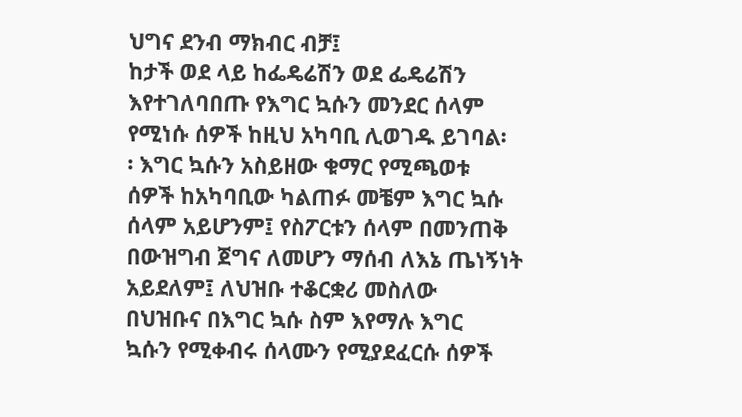ህግና ደንብ ማክብር ብቻ፤
ከታች ወደ ላይ ከፌዴሬሽን ወደ ፌዴሬሽን
እየተገለባበጡ የእግር ኳሱን መንደር ሰላም
የሚነሱ ሰዎች ከዚህ አካባቢ ሊወገዱ ይገባል፡
፡ እግር ኳሱን አስይዘው ቁማር የሚጫወቱ
ሰዎች ከአካባቢው ካልጠፉ መቼም እግር ኳሱ
ሰላም አይሆንም፤ የስፖርቱን ሰላም በመንጠቅ
በውዝግብ ጀግና ለመሆን ማሰብ ለእኔ ጤነኝነት
አይደለም፤ ለህዝቡ ተቆርቋሪ መስለው
በህዝቡና በእግር ኳሱ ስም እየማሉ እግር
ኳሱን የሚቀብሩ ሰላሙን የሚያደፈርሱ ሰዎች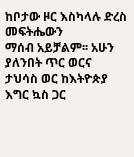ከቦታው ዞር እስካላሉ ድረስ መፍትሔውን
ማሰብ አይቻልም፡፡ አሁን ያለንበት ጥር ወርና
ታህሳስ ወር ከእትዮጵያ እግር ኳስ ጋር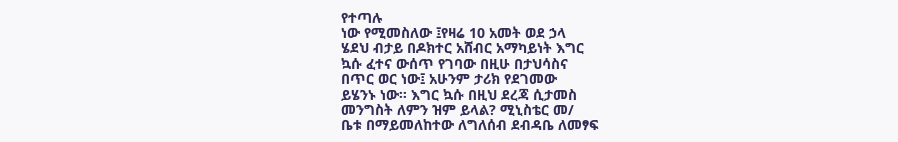የተጣሉ
ነው የሚመስለው ፤የዛሬ 10 አመት ወደ ኃላ
ሄደህ ብታይ በዶክተር አሸብር አማካይነት እግር
ኳሱ ፈተና ውሰጥ የገባው በዚሁ በታህሳስና
በጥር ወር ነው፤ አሁንም ታሪክ የደገመው
ይሄንኑ ነው፡፡ እግር ኳሱ በዚህ ደረጃ ሲታመስ
መንግስት ለምን ዝም ይላል? ሚኒስቴር መ/
ቤቱ በማይመለከተው ለግለሰብ ደብዳቤ ለመፃፍ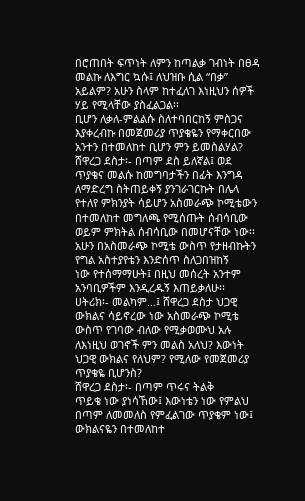በሮጠበት ፍጥነት ለምን ከጣልቃ ገብነት በፀዳ
መልኩ ለእግር ኳሱ፤ ለህዝቡ ሲል “በቃ”
አይልም? አሁን ስላም ከተፈለገ እነዚህን ሰዎች
ሃይ የሚላቸው ያስፈልጋል፡፡
ቢሆን ለቃለ-ምልልሱ ስለተባበርከኝ ምስጋና
እያቀረብኩ በመጀመሪያ ጥያቄዬን የማቀርበው
አንተን በተመለከተ ቢሆን ምን ይመስልሃል?
ሸዋረጋ ደስታ፡- በጣም ደስ ይለኛል፤ ወደ
ጥያቄና መልሱ ከመግባታችን በፊት እንግዳ
ለማድረግ ስትጠይቀኝ ያንገራገርኩት በሌላ
የተለየ ምክንያት ሳይሆን አስመራጭ ኮሚቴውን
በተመለከተ መግለጫ የሚሰጡት ሰብሳቢው
ወይም ምክትል ሰብሳቢው በመሆናቸው ነው፡፡
አሁን በአስመራጭ ኮሚቴ ውስጥ የታዘብኩትን
የግል አስተያየቴን እንድሰጥ ስለጋበዝከኝ
ነው የተሰማማሁት፤ በዚህ መሰረት አንተም
አንባቢዎችም እንዲረዱኝ እጠይቃለሁ፡፡
ሀትሪክ፡- መልካም…፤ ሸዋረጋ ደስታ ህጋዊ
ውክልና ሳይኖረው ነው አስመራጭ ኮሚቴ
ውስጥ የገባው ብለው የሚቃወሙህ አሉ
ለእነዚህ ወገኖች ምን መልስ አለህ? እውነት
ህጋዊ ውክልና የለህም? የሚለው የመጀመሪያ
ጥያቄዬ ቢሆንስ?
ሸዋረጋ ደስታ፡- በጣም ጥሩና ትልቅ
ጥይቄ ነው ያነሳኸው፤ እውነቴን ነው የምልህ
በጣም ለመመለስ የምፈልገው ጥያቄም ነው፤
ውክልናዬን በተመለከተ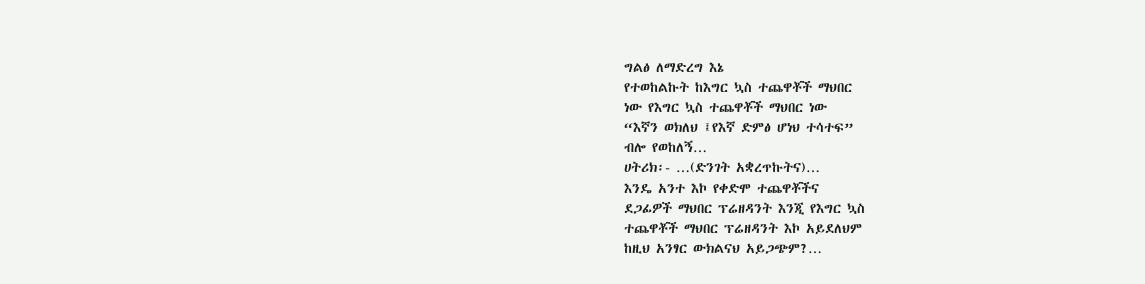ግልፅ ለማድረግ እኔ
የተወከልኩት ከእግር ኳስ ተጨዋቾች ማህበር
ነው የእግር ኳስ ተጨዋቾች ማህበር ነው
“እኛን ወክለህ ፤የእኛ ድምፅ ሆነህ ተሳተፍ”
ብሎ የወከለኝ…
ሀትሪክ፡- …(ድንገት አቋረጥኩትና)…
እንዴ አንተ እኮ የቀድሞ ተጨዋቾችና
ደጋፊዎች ማህበር ፕሬዘዳንት እንጂ የእግር ኳስ
ተጨዋቾች ማህበር ፕሬዘዳንት እኮ አይደለህም
ከዚህ አንፃር ውክልናህ አይጋጭም?…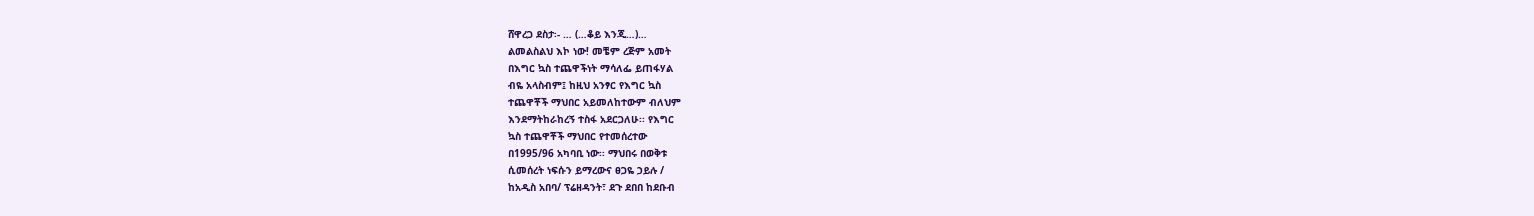ሸዋረጋ ደስታ፡- … (…ቆይ እንጂ…)…
ልመልስልህ እኮ ነው! መቼም ረጅም አመት
በእግር ኳስ ተጨዋችነት ማሳለፌ ይጠፋሃል
ብዬ አላስብም፤ ከዚህ አንፃር የእግር ኳስ
ተጨዋቾች ማህበር አይመለከተውም ብለህም
እንደማትከራከረኝ ተስፋ አደርጋለሁ፡፡ የእግር
ኳስ ተጨዋቾች ማህበር የተመሰረተው
በ1995/96 አካባቢ ነው፡፡ ማህበሩ በወቅቱ
ሲመሰረት ነፍሱን ይማረውና ፀጋዬ ኃይሉ /
ከአዲስ አበባ/ ፕሬዘዳንት፣ ደጉ ደበበ ከደቡብ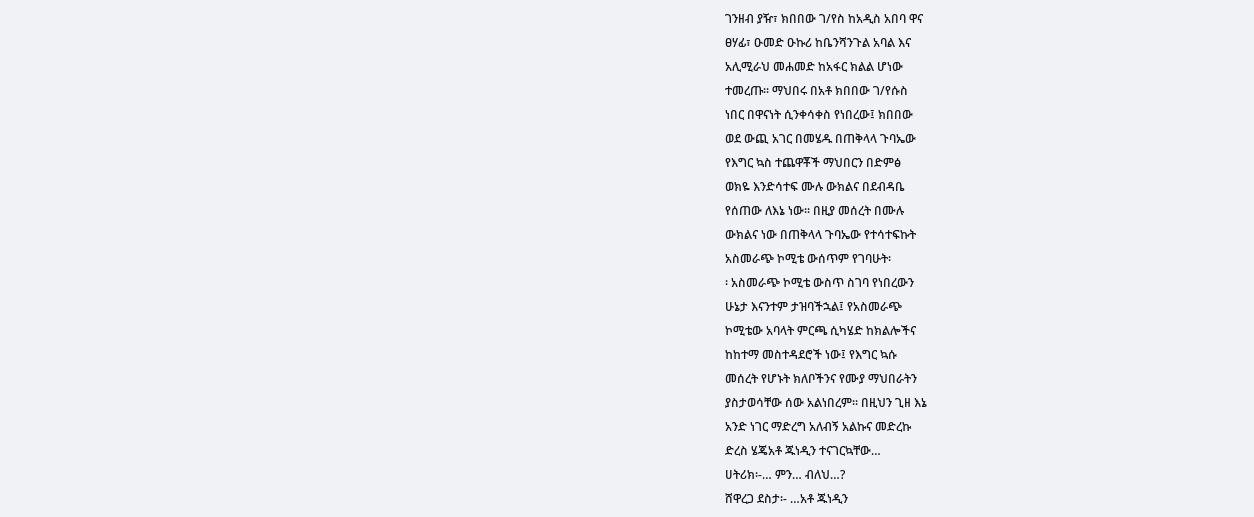ገንዘብ ያዥ፣ ክበበው ገ/የስ ከአዲስ አበባ ዋና
ፀሃፊ፣ ዑመድ ዑኩሪ ከቤንሻንጉል አባል እና
አሊሚራህ መሐመድ ከአፋር ክልል ሆነው
ተመረጡ፡፡ ማህበሩ በአቶ ክበበው ገ/የሱስ
ነበር በዋናነት ሲንቀሳቀስ የነበረው፤ ክበበው
ወደ ውጪ አገር በመሄዱ በጠቅላላ ጉባኤው
የእግር ኳስ ተጨዋቾች ማህበርን በድምፅ
ወክዬ እንድሳተፍ ሙሉ ውክልና በደብዳቤ
የሰጠው ለእኔ ነው፡፡ በዚያ መሰረት በሙሉ
ውክልና ነው በጠቅላላ ጉባኤው የተሳተፍኩት
አስመራጭ ኮሚቴ ውሰጥም የገባሁት፡
፡ አስመራጭ ኮሚቴ ውስጥ ስገባ የነበረውን
ሁኔታ እናንተም ታዝባችኋል፤ የአስመራጭ
ኮሚቴው አባላት ምርጫ ሲካሄድ ከክልሎችና
ከከተማ መስተዳደሮች ነው፤ የእግር ኳሱ
መሰረት የሆኑት ክለቦችንና የሙያ ማህበራትን
ያስታወሳቸው ሰው አልነበረም፡፡ በዚህን ጊዘ እኔ
አንድ ነገር ማድረግ አለብኝ አልኩና መድረኩ
ድረስ ሄጄአቶ ጁነዲን ተናገርኳቸው…
ሀትሪክ፡-… ምን… ብለህ…?
ሸዋረጋ ደስታ፡- …አቶ ጁነዲን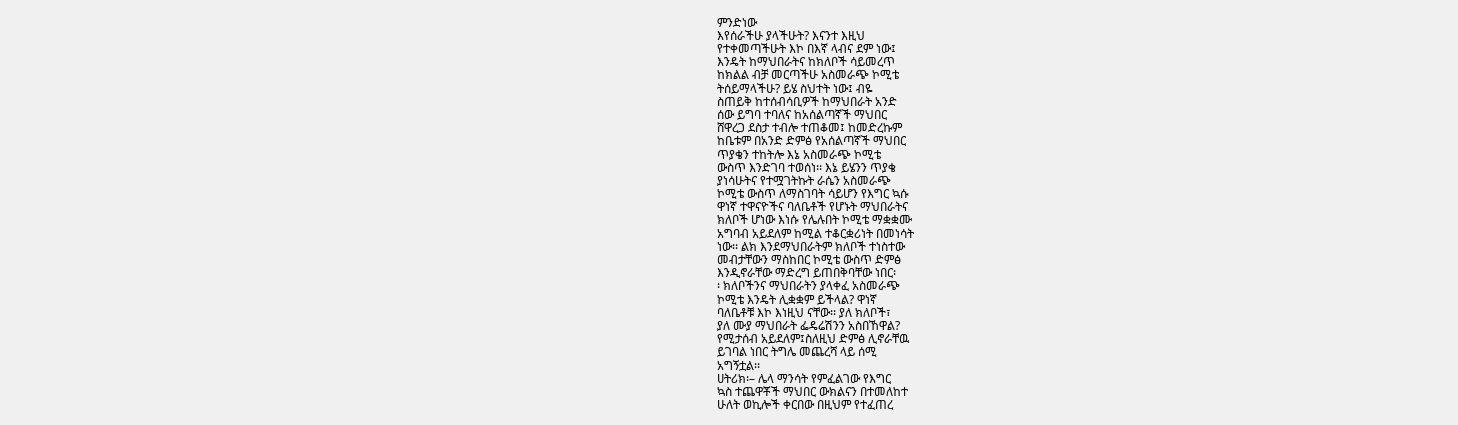ምንድነው
እየሰራችሁ ያላችሁት? እናንተ እዚህ
የተቀመጣችሁት እኮ በእኛ ላብና ደም ነው፤
እንዴት ከማህበራትና ከክለቦች ሳይመረጥ
ከክልል ብቻ መርጣችሁ አስመራጭ ኮሚቴ
ትሰይማላችሁ? ይሄ ስህተት ነው፤ ብዬ
ስጠይቅ ከተሰብሳቢዎች ከማህበራት አንድ
ሰው ይግባ ተባለና ከአሰልጣኛች ማህበር
ሸዋረጋ ደስታ ተብሎ ተጠቆመ፤ ከመድረኩም
ከቤቱም በአንድ ድምፅ የአሰልጣኛች ማህበር
ጥያቄን ተከትሎ እኔ አስመራጭ ኮሚቴ
ውስጥ እንድገባ ተወሰነ፡፡ እኔ ይሄንን ጥያቄ
ያነሳሁትና የተሟገትኩት ራሴን አስመራጭ
ኮሚቴ ውስጥ ለማስገባት ሳይሆን የእግር ኳሱ
ዋነኛ ተዋናዮችና ባለቤቶች የሆኑት ማህበራትና
ክለቦች ሆነው እነሱ የሌሉበት ኮሚቴ ማቋቋሙ
አግባብ አይደለም ከሚል ተቆርቋሪነት በመነሳት
ነው፡፡ ልክ እንደማህበራትም ክለቦች ተነስተው
መብታቸውን ማስከበር ኮሚቴ ውስጥ ድምፅ
እንዲኖራቸው ማድረግ ይጠበቅባቸው ነበር፡
፡ ክለቦችንና ማህበራትን ያላቀፈ አስመራጭ
ኮሚቴ እንዴት ሊቋቋም ይችላል? ዋነኛ
ባለቤቶቹ እኮ እነዚህ ናቸው፡፡ ያለ ክለቦች፣
ያለ ሙያ ማህበራት ፌዴሬሽንን አስበኸዋል?
የሚታሰብ አይደለም፤ስለዚህ ድምፅ ሊኖራቸዉ
ይገባል ነበር ትግሌ መጨረሻ ላይ ሰሚ
አግኝቷል፡፡
ሀትሪክ፡– ሌላ ማንሳት የምፈልገው የእግር
ኳስ ተጨዋቾች ማህበር ውክልናን በተመለከተ
ሁለት ወኪሎች ቀርበው በዚህም የተፈጠረ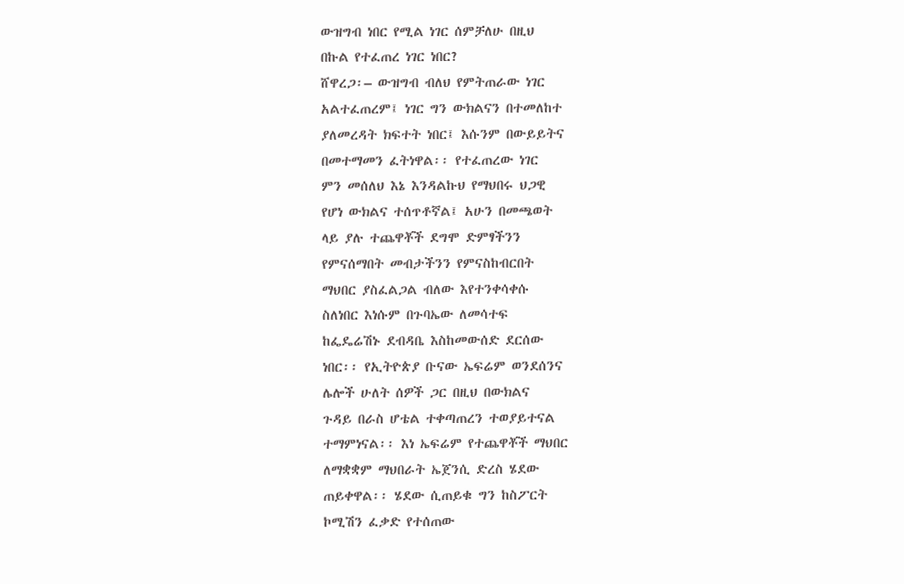ውዝግብ ነበር የሚል ነገር ሰምቻለሁ በዚህ
በኩል የተፈጠረ ነገር ነበር?
ሸዋረጋ፡– ውዝግብ ብለህ የምትጠራው ነገር
አልተፈጠረም፤ ነገር ግን ውክልናን በተመለከተ
ያለመረዳት ክፍተት ነበር፤ እሱንም በውይይትና
በመተማመን ፈትነዋል፡፡ የተፈጠረው ነገር
ምን መሰለህ እኔ እንዳልኩህ የማህበሩ ህጋዊ
የሆነ ውክልና ተሰጥቶኛል፤ አሁን በመጫወት
ላይ ያሉ ተጨዋቾች ደግሞ ድምፃችንን
የምናሰማበት መብታችንን የምናስከብርበት
ማህበር ያስፈልጋል ብለው እየተንቀሳቀሱ
ስለነበር እነሱም በጉባኤው ለመሳተፍ
ከፌዴሬሽኑ ደብዳቤ እስከመውሰድ ደርሰው
ነበር፡፡ የኢትዮጵያ ቡናው ኤፍሬም ወንደሰንና
ሌሎች ሁለት ሰዎች ጋር በዚህ በውክልና
ጉዳይ በራስ ሆቴል ተቀጣጠረን ተወያይተናል
ተማምነናል፡፡ እነ ኤፍሬም የተጨዋቾች ማህበር
ለማቋቋም ማህበራት ኤጀንሲ ድረስ ሄደው
ጠይቀዋል፡፡ ሄደው ሲጠይቁ ግን ከስፖርት
ኮሚሽን ፈቃድ የተሰጠው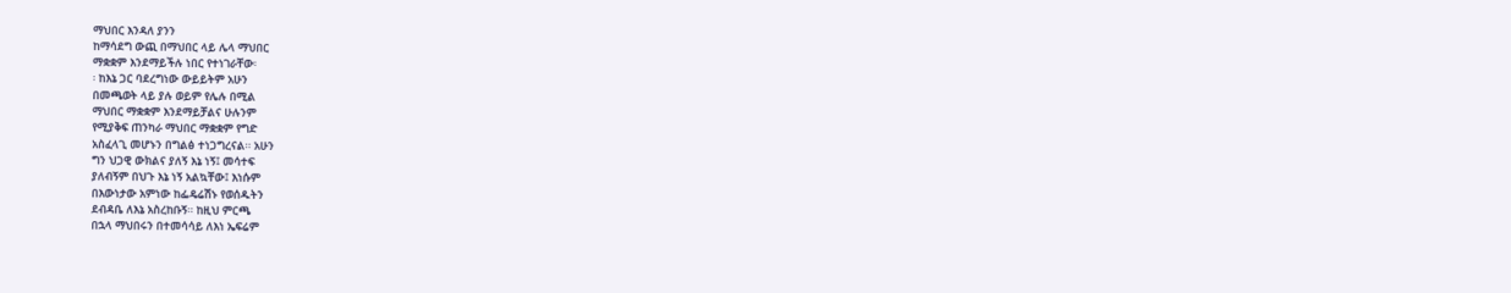ማህበር እንዳለ ያንን
ከማሳደግ ውጪ በማህበር ላይ ሌላ ማህበር
ማቋቋም እንደማይችሉ ነበር የተነገራቸው፡
፡ ከእኔ ጋር ባደረግነው ውይይትም አሁን
በመጫወት ላይ ያሉ ወይም የሌሉ በሚል
ማህበር ማቋቋም እንደማይቻልና ሁሉንም
የሚያቅፍ ጠንካራ ማህበር ማቋቋም የግድ
አስፈላጊ መሆኑን በግልፅ ተነጋግረናል፡፡ አሁን
ግን ህጋዊ ውክልና ያለኝ እኔ ነኝ፤ መሳተፍ
ያለብኝም በህጉ እኔ ነኝ አልኳቸው፤ እነሱም
በእውነታው አምነው ከፌዴሬሽኑ የወሰዱትን
ደብዳቤ ለእኔ አስረከቡኝ፡፡ ከዚህ ምርጫ
በኋላ ማህበሩን በተመሳሳይ ለእነ ኤፍሬም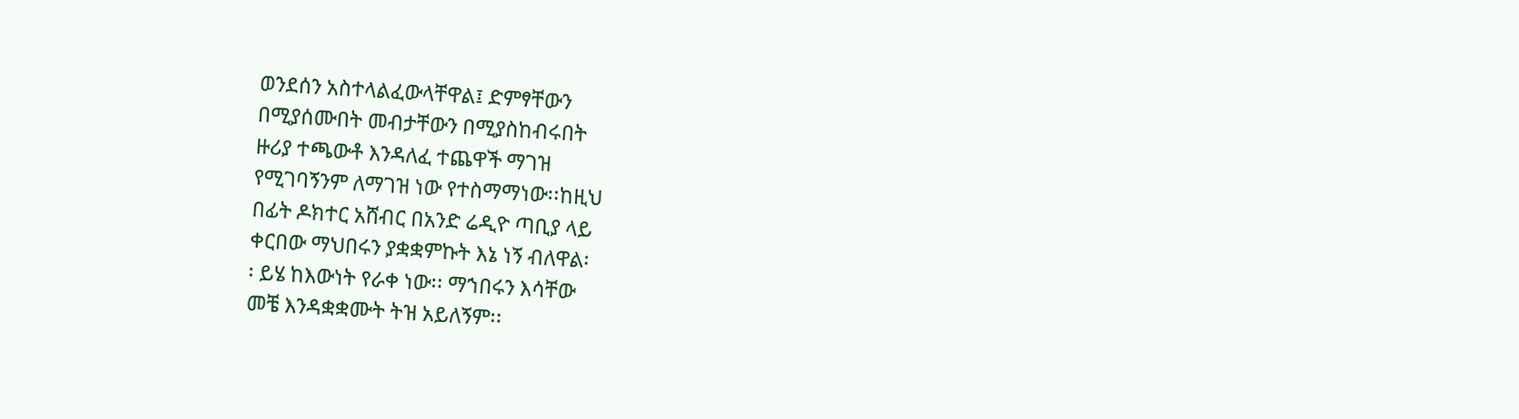ወንደሰን አስተላልፈውላቸዋል፤ ድምፃቸውን
በሚያሰሙበት መብታቸውን በሚያስከብሩበት
ዙሪያ ተጫውቶ እንዳለፈ ተጨዋች ማገዝ
የሚገባኝንም ለማገዝ ነው የተስማማነው፡፡ከዚህ
በፊት ዶክተር አሸብር በአንድ ሬዲዮ ጣቢያ ላይ
ቀርበው ማህበሩን ያቋቋምኩት እኔ ነኝ ብለዋል፡
፡ ይሄ ከእውነት የራቀ ነው፡፡ ማኀበሩን እሳቸው
መቼ እንዳቋቋሙት ትዝ አይለኝም፡፡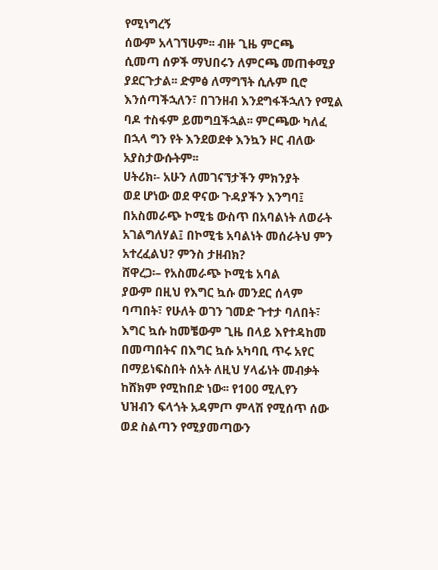የሚነግረኝ
ሰውም አላገኘሁም፡፡ ብዙ ጊዜ ምርጫ
ሲመጣ ሰዎች ማህበሩን ለምርጫ መጠቀሚያ
ያደርጉታል፡፡ ድምፅ ለማግኘት ሲሉም ቢሮ
እንሰጣችኋለን፣ በገንዘብ እንደግፋችኋለን የሚል
ባዶ ተስፋም ይመግቧችኋል፡፡ ምርጫው ካለፈ
በኋላ ግን የት እንደወደቀ እንኳን ዞር ብለው
አያስታውሱትም፡፡
ሀትሪክ፡- አሁን ለመገናኘታችን ምክንያት
ወደ ሆነው ወደ ዋናው ጉዳያችን እንግባ፤
በአስመራጭ ኮሚቴ ውስጥ በአባልነት ለወራት
አገልግለሃል፤ በኮሚቴ አባልነት መሰራትህ ምን
አተረፈልህ? ምንስ ታዘብክ?
ሸዋረጋ፡– የአስመራጭ ኮሚቴ አባል
ያውም በዚህ የእግር ኳሱ መንደር ሰላም
ባጣበት፣ የሁለት ወገን ገመድ ጉተታ ባለበት፣
እግር ኳሱ ከመቼውም ጊዜ በላይ እየተዳከመ
በመጣበትና በእግር ኳሱ አካባቢ ጥሩ አየር
በማይነፍስበት ሰአት ለዚህ ሃላፊነት መብቃት
ከሸክም የሚከበድ ነው፡፡ የ100 ሚሊየን
ህዝብን ፍላጎት አዳምጦ ምላሽ የሚሰጥ ሰው
ወደ ስልጣን የሚያመጣውን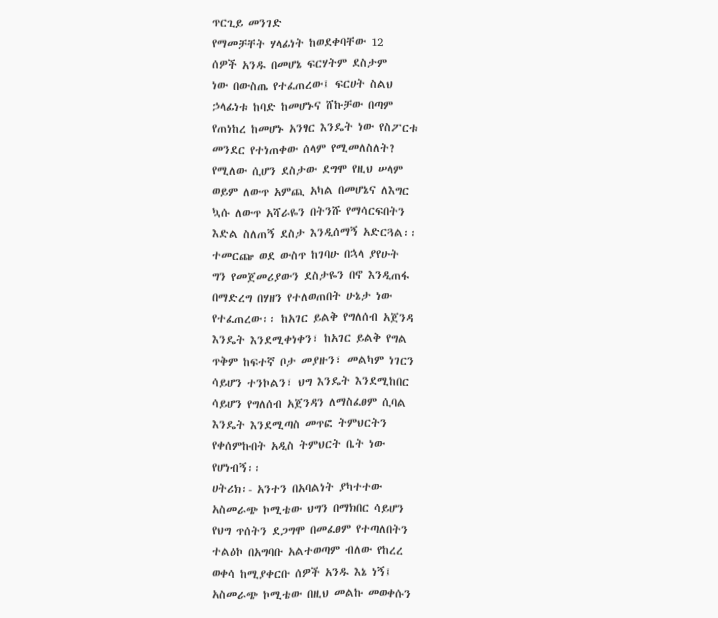ጥርጊይ መንገድ
የማመቻቸት ሃላፊነት ከወደቀባቸው 12
ሰዎች አንዱ በመሆኔ ፍርሃትም ደስታም
ነው በውስጤ የተፈጠረው፤ ፍርሀት ስልህ
ኃላፊነቱ ከባድ ከመሆኑና ሸኩቻው በጣም
የጠነከረ ከመሆኑ አንፃር እንዴት ነው የስፖርቱ
መንደር የተነጠቀው ሰላም የሚመለስለት?
የሚለው ሲሆን ደስታው ደግሞ የዚህ ሠላም
ወይም ለውጥ አምጪ አካል በመሆኔና ለእግር
ኳሱ ለውጥ አሻራዬን በትንሹ የማሳርፍበትን
እድል ስለጠኝ ደስታ እንዲሰማኝ አድርጓል፡፡
ተመርጬ ወደ ውስጥ ከገባሁ በኋላ ያየሁት
ግን የመጀመሪያውን ደስታዬን በኖ እንዲጠፋ
በማድረግ በሃዘን የተለወጠበት ሁኔታ ነው
የተፈጠረው፡፡ ከአገር ይልቅ የግለሰብ አጀንዳ
እንዴት እንደሚቀነቀን፣ ከአገር ይልቅ የግል
ጥቅም ከፍተኛ ቦታ መያዙን፣ መልካም ነገርን
ሳይሆን ተንኮልን፣ ህግ እንዴት እንደሚከበር
ሳይሆን የግለሰብ አጀንዳን ለማስፈፀም ሲባል
እንዴት እንደሚጣስ መጥፎ ትምህርትን
የቀሰምኩበት አዲስ ትምህርት ቤት ነው
የሆነብኝ፡፡
ሀትሪክ፡- አንተን በአባልነት ያካተተው
አስመራጭ ኮሚቴው ህግን በማክበር ሳይሆን
የህግ ጥሰትን ደጋግሞ በመፈፀም የተጣለበትን
ተልዕኮ በአግባቡ አልተወጣም ብለው የከረረ
ወቀሳ ከሚያቀርቡ ሰዎች አንዱ እኔ ነኝ፤
አስመራጭ ኮሚቴው በዚህ መልኩ መወቀሱን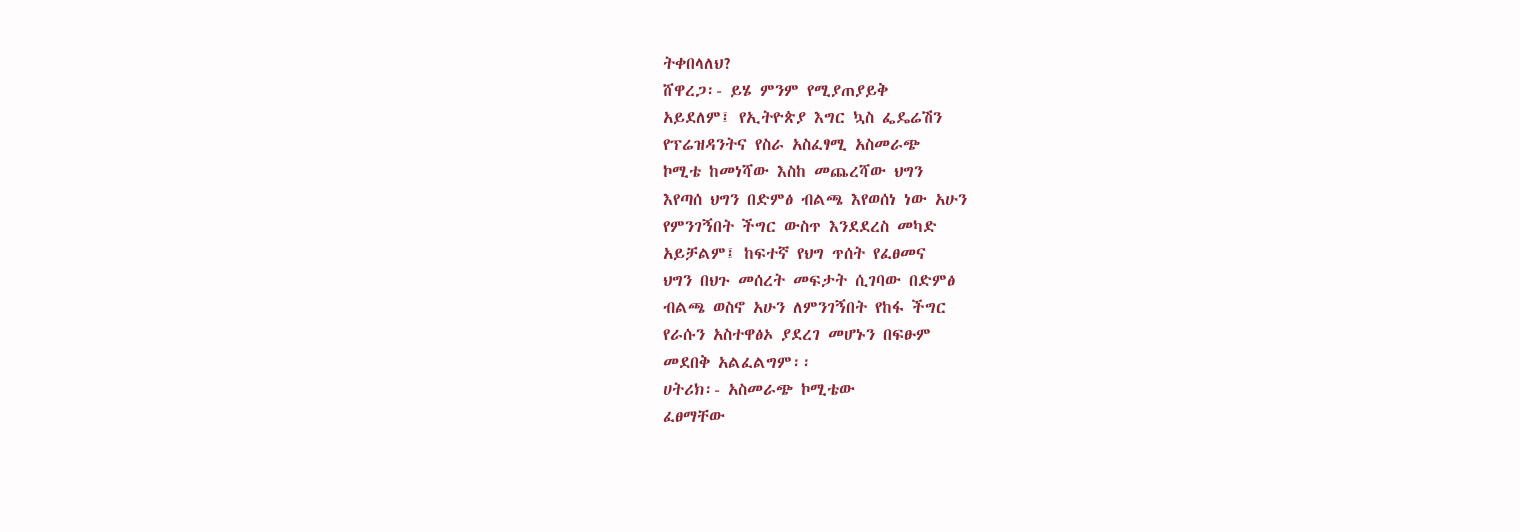ትቀበላለህ?
ሸዋረጋ፡- ይሄ ምንም የሚያጠያይቅ
አይደለም፤ የኢትዮጵያ እግር ኳስ ፌዴሬሽን
የፕሬዝዳንትና የስራ አስፈፃሚ አስመራጭ
ኮሚቴ ከመነሻው እስከ መጨረሻው ህግን
እየጣሰ ህግን በድምፅ ብልጫ እየወሰነ ነው አሁን
የምንገኝበት ችግር ውስጥ እንደደረስ መካድ
አይቻልም፤ ከፍተኛ የህግ ጥሰት የፈፀመና
ህግን በህጉ መሰረት መፍታት ሲገባው በድምፅ
ብልጫ ወስኖ አሁን ለምንገኝበት የከፋ ችግር
የራሱን አስተዋፅኦ ያደረገ መሆኑን በፍፁም
መደበቅ አልፈልግም፡፡
ሀትሪክ፡- አስመራጭ ኮሚቴው
ፈፀማቸው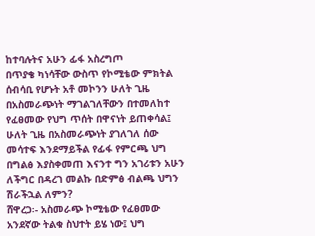ከተባሉትና አሁን ፊፋ አስረግጦ
በጥያቄ ካነሳቸው ውስጥ የኮሚቴው ምክትል
ሰብሳቢ የሆኑት አቶ መኮንን ሁለት ጊዜ
በአስመራጭነት ማገልገለቸውን በተመለከተ
የፈፀመው የህግ ጥሰት በዋናነት ይጠቀሳል፤
ሁለት ጊዜ በአስመራጭነት ያገለገለ ሰው
መሳተፍ እንደማይችል የፊፋ የምርጫ ህግ
በግልፅ እያስቀመጠ እናንተ ግን አገሪቱን አሁን
ለችግር በዳረገ መልኩ በድምፅ ብልጫ ህግን
ሽራችኋል ለምን?
ሸዋረጋ፡- አስመራጭ ኮሚቴው የፈፀመው
አንደኛው ትልቁ ስህተት ይሄ ነው፤ ህግ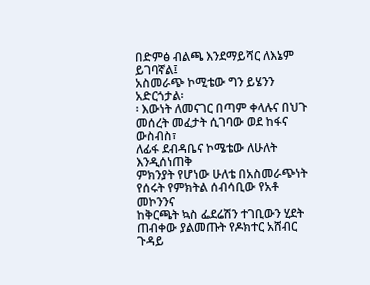በድምፅ ብልጫ እንደማይሻር ለእኔም ይገባኛል፤
አስመራጭ ኮሚቴው ግን ይሄንን አድርጎታል፡
፡ እውነት ለመናገር በጣም ቀላሉና በህጉ
መሰረት መፈታት ሲገባው ወደ ከፋና ውስብስ፣
ለፊፋ ደብዳቤና ኮሜቴው ለሁለት እንዲሰነጠቅ
ምክንያት የሆነው ሁለቴ በአስመራጭነት
የሰሩት የምክትል ሰብሳቢው የአቶ መኮንንና
ከቅርጫት ኳስ ፌደሬሽን ተገቢውን ሂደት
ጠብቀው ያልመጡት የዶክተር አሸብር ጉዳይ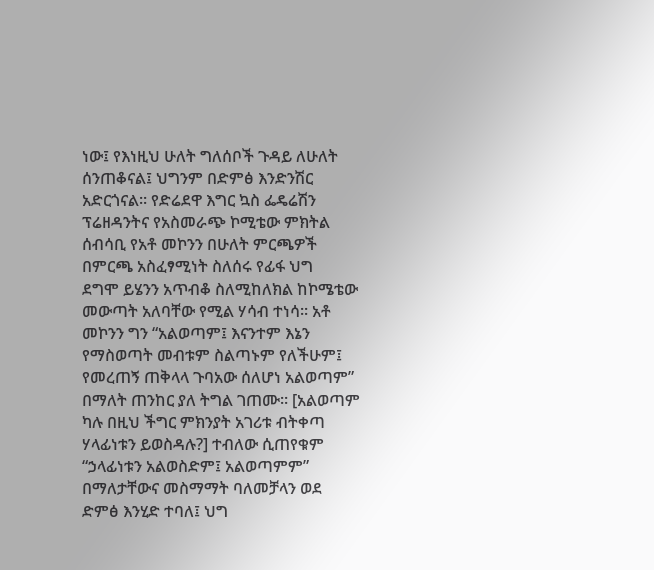ነው፤ የእነዚህ ሁለት ግለሰቦች ጉዳይ ለሁለት
ሰንጠቆናል፤ ህግንም በድምፅ እንድንሽር
አድርጎናል፡፡ የድሬደዋ እግር ኳስ ፌዴሬሽን
ፕሬዘዳንትና የአስመራጭ ኮሚቴው ምክትል
ሰብሳቢ የአቶ መኮንን በሁለት ምርጫዎች
በምርጫ አስፈፃሚነት ስለሰሩ የፊፋ ህግ
ደግሞ ይሄንን አጥብቆ ስለሚከለክል ከኮሜቴው
መውጣት አለባቸው የሚል ሃሳብ ተነሳ፡፡ አቶ
መኮንን ግን “አልወጣም፤ እናንተም እኔን
የማስወጣት መብቱም ስልጣኑም የለችሁም፤
የመረጠኝ ጠቅላላ ጉባአው ሰለሆነ አልወጣም”
በማለት ጠንከር ያለ ትግል ገጠሙ። [አልወጣም
ካሉ በዚህ ችግር ምክንያት አገሪቱ ብትቀጣ
ሃላፊነቱን ይወስዳሉ?] ተብለው ሲጠየቁም
“ኃላፊነቱን አልወስድም፤ አልወጣምም”
በማለታቸውና መስማማት ባለመቻላን ወደ
ድምፅ እንሂድ ተባለ፤ ህግ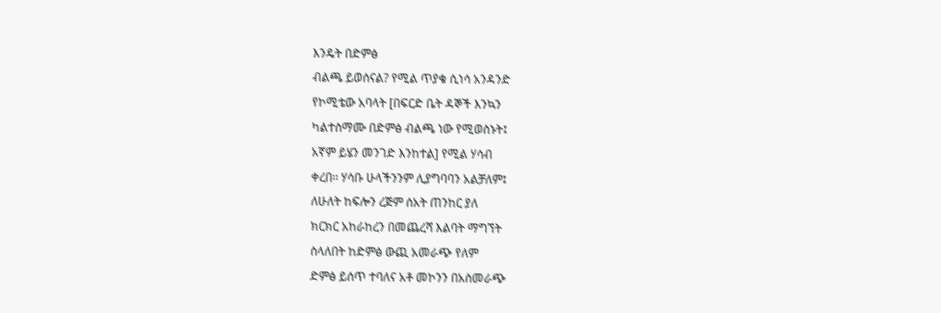እንዴት በድምፅ
ብልጫ ይወሰናል? የሚል ጥያቄ ሲነሳ አንዳንድ
የኮሚቴው አባላት [በፍርድ ቤት ዳኞች እንኳን
ካልተስማሙ በድምፅ ብልጫ ነው የሚወስኑት፤
አኛም ይሄን መንገድ እንከተል] የሚል ሃሳብ
ቀረበ፡፡ ሃሳቡ ሁላችንንም ሊያግባባን አልቻለም፤
ለሁለት ከፍሎን ረጅም ሰአት ጠንከር ያለ
ክርክር አከራከረን በመጨረሻ እልባት ማግኘት
ስላለበት ከድምፅ ውጪ አመራጭ የለም
ድምፅ ይሰጥ ተባለና አቶ መኮንን በአስመራጭ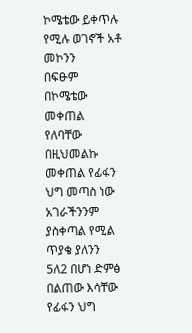ኮሜቴው ይቀጥሉ የሚሉ ወገኖች አቶ መኮንን
በፍፁም በኮሜቴው መቀጠል የለባቸው
በዚህመልኩ መቀጠል የፊፋን ህግ መጣስ ነው
አገራችንንም ያስቀጣል የሚል ጥያቄ ያለንን
5ለ2 በሆነ ድምፅ በልጠው እሳቸው የፊፋን ህግ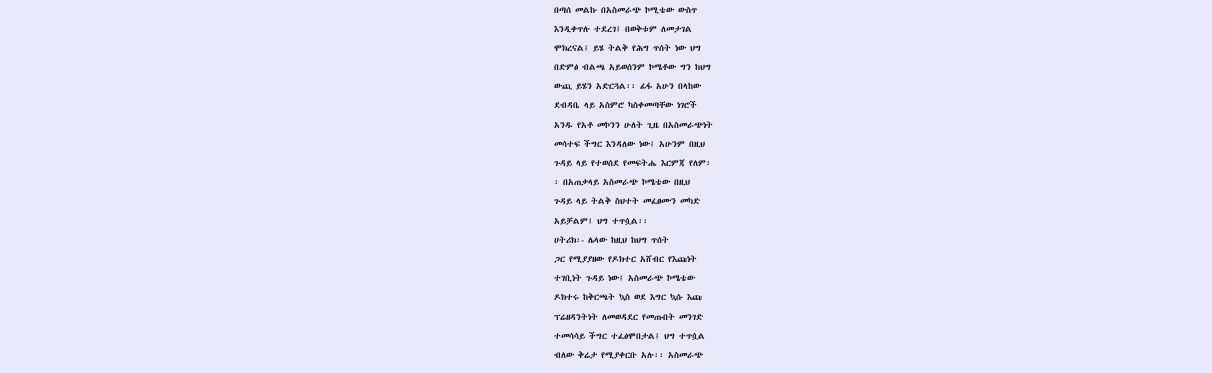በጣሰ መልኩ በአስመራጭ ኮሚቴው ውስጥ
እንዲቀጥሉ ተደረገ፤ በወቅቱም ለመታገል
ሞክረናል፤ ይሄ ትልቅ የሕግ ጥሰት ነው ህግ
በድምፅ ብልጫ አይወሰንም ኮሜቶው ግን ከህግ
ውጪ ይሄን አድርጓል፡፡ ፊፋ አሁን በላከው
ደብዳቤ ላይ አስምሮ ካስቀመጣቸው ነገሮች
አንዱ የአቶ መኮንን ሁለት ጊዜ በአስመራጭነት
መሳተፍ ችግር እንዳለው ነው፤ አሁንም በዚህ
ጉዳይ ላይ የተወሰደ የመፍትሔ እርምጃ የለም፡
፡ በአጠቃላይ አስመራጭ ኮሜቴው በዚህ
ጉዳይ ላይ ትልቅ ስህተት መፈፀሙን መካድ
አይቻልም፤ ህግ ተጥሷል፡፡
ሀትሪክ፡- ሌላው ከዚህ ከህግ ጥሰት
ጋር የሚያያዘው የዶክተር አሸብር የእጩነት
ተገቢነት ጉዳይ ነው፤ አስመራጭ ኮሜቴው
ዶክተሩ ከቅርጫት ኳስ ወደ እግር ኳሱ እጩ
ፕሬዘዳንትነት ለመወዳደር የመጡበት መንገድ
ተመሳሳይ ችግር ተፈፅሞበታል፤ ህግ ተጥሷል
ብለው ቅሬታ የሚያቀርቡ አሉ፡፡ አስመራጭ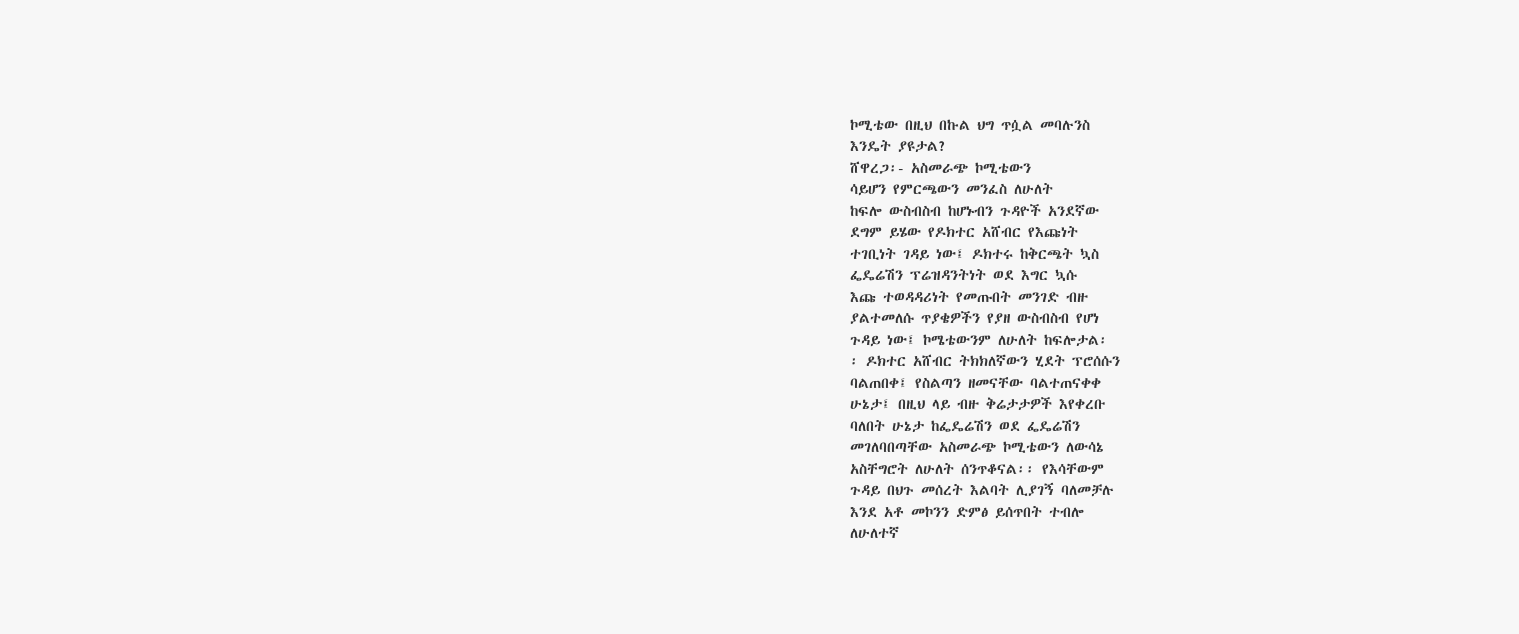ኮሚቴው በዚህ በኩል ህግ ጥሷል መባሉንስ
እንዴት ያዩታል?
ሸዋረጋ፡- አስመራጭ ኮሚቴውን
ሳይሆን የምርጫውን መንፈስ ለሁለት
ከፍሎ ውስብስብ ከሆኑብን ጉዳዮች አንደኛው
ደግም ይሄው የዶክተር አሸብር የእጩነት
ተገቢነት ገዳይ ነው፤ ዶክተሩ ከቅርጫት ኳስ
ፌዴሬሽን ፕሬዝዳንትነት ወደ እግር ኳሱ
እጩ ተወዳዳሪነት የመጡበት መንገድ ብዙ
ያልተመለሱ ጥያቄዎችን የያዘ ውስብስብ የሆነ
ጉዳይ ነው፤ ኮሜቴውንም ለሁለት ከፍሎታል፡
፡ ዶክተር አሸብር ትክክለኛውን ሂደት ፕሮሰሱን
ባልጠበቀ፤ የስልጣን ዘመናቸው ባልተጠናቀቀ
ሁኔታ፤ በዚህ ላይ ብዙ ቅሬታታዎች እየቀረቡ
ባለበት ሁኔታ ከፌዴሬሽን ወደ ፌዴሬሽን
መገለባበጣቸው አስመራጭ ኮሚቴውን ለውሳኔ
አስቸግሮት ለሁለት ሰንጥቆናል፡፡ የእሳቸውም
ጉዳይ በህጉ መሰረት እልባት ሊያገኝ ባለመቻሉ
እንደ አቶ መኮንን ድምፅ ይሰጥበት ተብሎ
ለሁለተኛ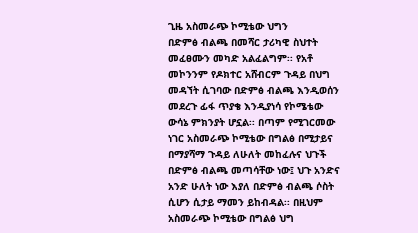ጊዜ አስመራጭ ኮሚቴው ህግን
በድምፅ ብልጫ በመሻር ታሪካዊ ስህተት
መፈፀሙን መካድ አልፈልግም፡፡ የአቶ
መኮንንም የዶክተር አሸብርም ጉዳይ በህግ
መዳኘት ሲገባው በድምፅ ብልጫ እንዲወሰን
መደረጉ ፊፋ ጥያቄ እንዲያነሳ የኮሜቴው
ውሳኔ ምክንያት ሆኗል፡፡ በጣም የሚገርመው
ነገር አስመራጭ ኮሚቴው በግልፅ በሚታይና
በማያሻማ ጉዳይ ለሁለት መከፈሉና ህጉች
በድምፅ ብልጫ መጣሳቸው ነው፤ ህጉ አንድና
አንድ ሁለት ነው እያለ በድምፅ ብልጫ ሶስት
ሲሆን ሲታይ ማመን ይከብዳል፡፡ በዚህም
አስመራጭ ኮሚቴው በግልፅ ህግ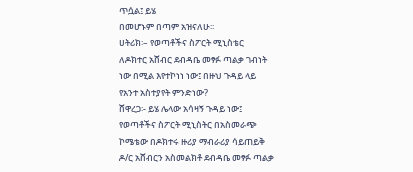ጥሷል፤ ይሄ
በመሆኑም በጣም አዝናለሁ፡፡
ሀትሪክ፡– የወጣቶችና ስፖርት ሚኒስቴር
ለዶክተር አሸብር ደብዳቤ መፃፉ ጣልቃ ገብነት
ነው በሚል እየተኮነነ ነው፤ በዙህ ጉዳይ ላይ
የአንተ አስተያየት ምንድነው?
ሸዋረጋ፡- ይሄ ሌላው አሳዛኝ ጉዳይ ነው፤
የወጣቶችና ስፖርት ሚኒስትር በአስመራጭ
ኮሜቴው በዶክተሩ ዙሪያ ማብራሪያ ሳይጠይቅ
ዶ/ር አሸብርን አስመልክቶ ደብዳቤ መፃፉ ጣልቃ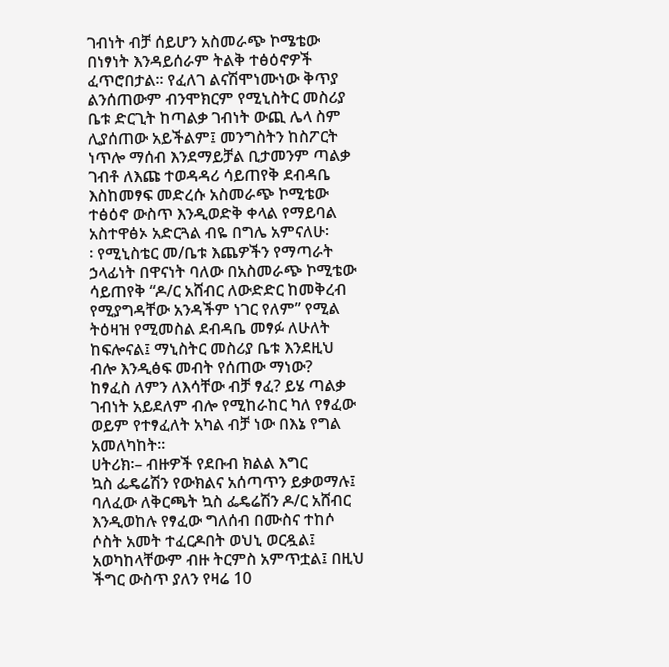ገብነት ብቻ ሰይሆን አስመራጭ ኮሜቴው
በነፃነት እንዳይሰራም ትልቅ ተፅዕኖዎች
ፈጥሮበታል፡፡ የፈለገ ልናሽሞነሙነው ቅጥያ
ልንሰጠውም ብንሞክርም የሚኒስትር መስሪያ
ቤቱ ድርጊት ከጣልቃ ገብነት ውጪ ሌላ ስም
ሊያሰጠው አይችልም፤ መንግስትን ከስፖርት
ነጥሎ ማሰብ እንደማይቻል ቢታመንም ጣልቃ
ገብቶ ለእጩ ተወዳዳሪ ሳይጠየቅ ደብዳቤ
እስከመፃፍ መድረሱ አስመራጭ ኮሚቴው
ተፅዕኖ ውስጥ እንዲወድቅ ቀላል የማይባል
አስተዋፅኦ አድርጓል ብዬ በግሌ አምናለሁ፡
፡ የሚኒስቴር መ/ቤቱ እጨዎችን የማጣራት
ኃላፊነት በዋናነት ባለው በአስመራጭ ኮሚቴው
ሳይጠየቅ “ዶ/ር አሸብር ለውድድር ከመቅረብ
የሚያግዳቸው አንዳችም ነገር የለም” የሚል
ትዕዛዝ የሚመስል ደብዳቤ መፃፉ ለሁለት
ከፍሎናል፤ ማኒስትር መስሪያ ቤቱ እንደዚህ
ብሎ እንዲፅፍ መብት የሰጠው ማነው?
ከፃፈስ ለምን ለእሳቸው ብቻ ፃፈ? ይሄ ጣልቃ
ገብነት አይደለም ብሎ የሚከራከር ካለ የፃፈው
ወይም የተፃፈለት አካል ብቻ ነው በእኔ የግል
አመለካከት፡፡
ሀትሪክ፡– ብዙዎች የደቡብ ክልል እግር
ኳስ ፌዴሬሽን የውክልና አሰጣጥን ይቃወማሉ፤
ባለፈው ለቅርጫት ኳስ ፌዴሬሽን ዶ/ር አሸብር
እንዲወከሉ የፃፈው ግለሰብ በሙስና ተከሶ
ሶስት አመት ተፈርዶበት ወህኒ ወርዷል፤
አወካከላቸውም ብዙ ትርምስ አምጥቷል፤ በዚህ
ችግር ውስጥ ያለን የዛሬ 10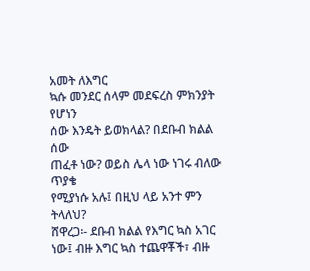አመት ለእግር
ኳሱ መንደር ሰላም መደፍረስ ምክንያት የሆነን
ሰው እንዴት ይወክላል? በደቡብ ክልል ሰው
ጠፈቶ ነው? ወይስ ሌላ ነው ነገሩ ብለው ጥያቄ
የሚያነሱ አሉ፤ በዚህ ላይ አንተ ምን ትላለህ?
ሸዋረጋ፡- ደቡብ ክልል የእግር ኳስ አገር
ነው፤ ብዙ እግር ኳስ ተጨዋቾች፣ ብዙ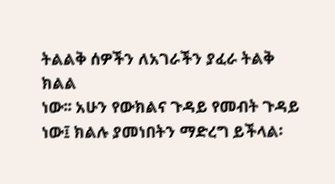ትልልቅ ሰዎችን ለአገራችን ያፈራ ትልቅ ክልል
ነው፡፡ አሁን የውክልና ጉዳይ የመብት ጉዳይ
ነው፤ ክልሉ ያመነበትን ማድረግ ይችላል፡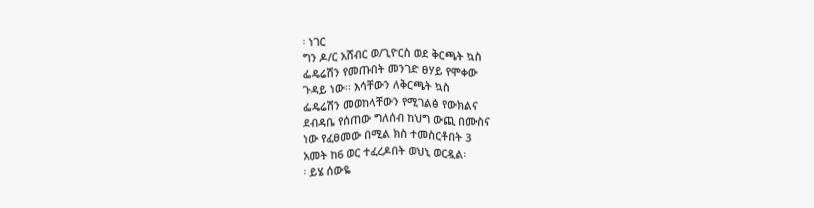፡ ነገር
ግን ዶ/ር አሸብር ወ/ጊዮርስ ወደ ቅርጫት ኳስ
ፌዴሬሽን የመጡበት መንገድ ፀሃይ የሞቀው
ጉዳይ ነው፡፡ እሳቸውን ለቅርጫት ኳስ
ፌዴሬሽን መወከላቸውን የሚገልፅ የውክልና
ደብዳቤ የሰጠው ግለሰብ ከህግ ውጪ በሙስና
ነው የፈፀመው በሚል ክስ ተመስርቶበት 3
አመት ከ6 ወር ተፈረዶበት ወህኒ ወርዷል፡
፡ ይሄ ሰውዬ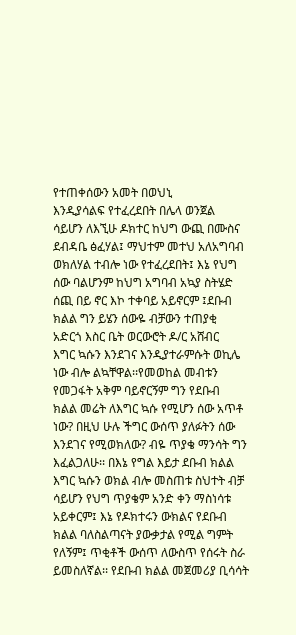የተጠቀሰውን አመት በወህኒ
እንዲያሳልፍ የተፈረደበት በሌላ ወንጀል
ሳይሆን ለእኚሁ ዶክተር ከህግ ውጪ በሙስና
ደብዳቤ ፅፈሃል፤ ማህተም መተህ አለአግባብ
ወክለሃል ተብሎ ነው የተፈረደበት፤ እኔ የህግ
ሰው ባልሆንም ከህግ አግባብ አኳያ ስትሄድ
ሰጪ በይ ኖር እኮ ተቀባይ አይኖርም ፤ደቡብ
ክልል ግን ይሄን ሰውዬ ብቻውን ተጠያቂ
አድርጎ እስር ቤት ወርውሮት ዶ/ር አሸብር
እግር ኳሱን እንደገና እንዲያተራምሱት ወኪሌ
ነው ብሎ ልኳቸዋል፡፡የመወከል መብቱን
የመጋፋት አቅም ባይኖርኝም ግን የደቡብ
ክልል መሬት ለእግር ኳሱ የሚሆን ሰው አጥቶ
ነው? በዚህ ሁሉ ችግር ውሰጥ ያለፉትን ሰው
እንደገና የሚወክለው? ብዬ ጥያቄ ማንሳት ግን
እፈልጋለሁ፡፡ በእኔ የግል እይታ ደቡብ ክልል
እግር ኳሱን ወክል ብሎ መስጠቱ ስህተት ብቻ
ሳይሆን የህግ ጥያቄም አንድ ቀን ማስነሳቱ
አይቀርም፤ እኔ የዶክተሩን ውክልና የደቡብ
ክልል ባለስልጣናት ያውቃታል የሚል ግምት
የለኝም፤ ጥቂቶች ውሰጥ ለውስጥ የሰሩት ስራ
ይመስለኛል፡፡ የደቡብ ክልል መጀመሪያ ቢሳሳት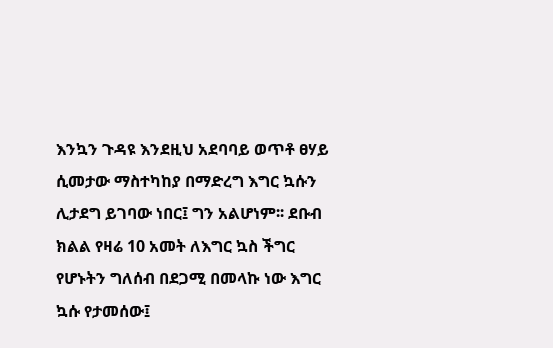እንኳን ጉዳዩ እንደዚህ አደባባይ ወጥቶ ፀሃይ
ሲመታው ማስተካከያ በማድረግ እግር ኳሱን
ሊታደግ ይገባው ነበር፤ ግን አልሆነም፡፡ ደቡብ
ክልል የዛሬ 10 አመት ለእግር ኳስ ችግር
የሆኑትን ግለሰብ በደጋሚ በመላኩ ነው እግር
ኳሱ የታመሰው፤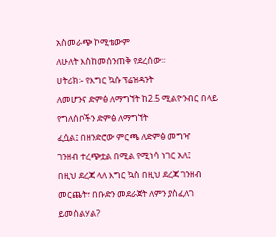አስመራጭ ኮሚቴውም
ለሁለት እስከመሰንጠቅ የደረሰው፡፡
ሀትሪክ፡- የእግር ኳሱ ፕሬዝዳንት
ለመሆንና ድምፅ ለማግኘት ከ2.5 ሚልዮንብር በላይ የግለሰቦችን ድምፅ ለማግኘት
ፈሷል፤ በዘንድሮው ምርጫ ለድምፅ መግዣ
ገንዘብ ተረጭቷል በሚል የሚነሳ ነገር አለ፤
በዚህ ደረጃ ላለ እግር ኳስ በዚህ ደረጃ ገንዘብ
መርጨት፣ በቡድን መደራጀት ለምን ያስፈለገ
ይመስልሃል?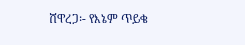ሸዋረጋ፡- የእኔም ጥይቄ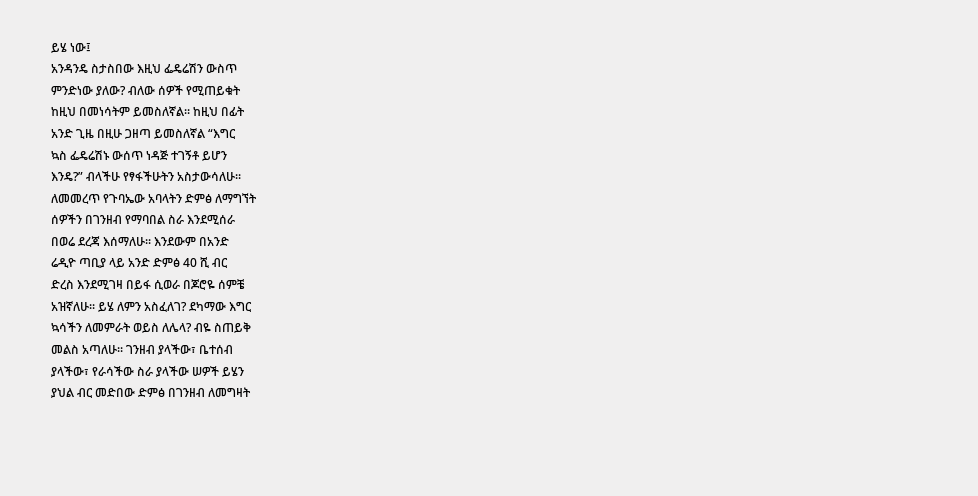ይሄ ነው፤
አንዳንዴ ስታስበው እዚህ ፌዴሬሽን ውስጥ
ምንድነው ያለው? ብለው ሰዎች የሚጠይቁት
ከዚህ በመነሳትም ይመስለኛል፡፡ ከዚህ በፊት
አንድ ጊዜ በዚሁ ጋዘጣ ይመስለኛል “እግር
ኳስ ፌዴሬሽኑ ውሰጥ ነዳጅ ተገኝቶ ይሆን
እንዴ?” ብላችሁ የፃፋችሁትን አስታውሳለሁ፡፡
ለመመረጥ የጉባኤው አባላትን ድምፅ ለማግኘት
ሰዎችን በገንዘብ የማባበል ስራ እንደሚሰራ
በወሬ ደረጃ እሰማለሁ፡፡ እንደውም በአንድ
ሬዲዮ ጣቢያ ላይ አንድ ድምፅ 40 ሺ ብር
ድረስ እንደሚገዛ በይፋ ሲወራ በጆሮዬ ሰምቼ
አዝኛለሁ፡፡ ይሄ ለምን አስፈለገ? ደካማው እግር
ኳሳችን ለመምራት ወይስ ለሌላ? ብዬ ስጠይቅ
መልስ አጣለሁ፡፡ ገንዘብ ያላችው፣ ቤተሰብ
ያላችው፣ የራሳችው ስራ ያላችው ሠዎች ይሄን
ያህል ብር መድበው ድምፅ በገንዘብ ለመግዛት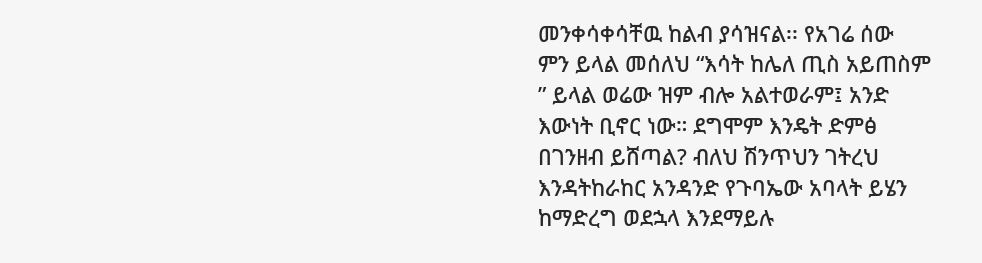መንቀሳቀሳቸዉ ከልብ ያሳዝናል፡፡ የአገሬ ሰው
ምን ይላል መሰለህ “እሳት ከሌለ ጢስ አይጠስም
” ይላል ወሬው ዝም ብሎ አልተወራም፤ አንድ
እውነት ቢኖር ነው። ደግሞም እንዴት ድምፅ
በገንዘብ ይሸጣል? ብለህ ሽንጥህን ገትረህ
እንዳትከራከር አንዳንድ የጉባኤው አባላት ይሄን
ከማድረግ ወደኋላ እንደማይሉ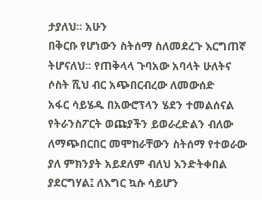ታያለህ፡፡ አሁን
በቅርቡ የሆነውን ስትሰማ ስለመደረጉ እርግጠኛ
ትሆናለህ፡፡ የጠቅላላ ጉባአው አባላት ሁለትና
ሶስት ሺህ ብር አጭበርብረው ለመውሰድ
አፋር ሳይሄዱ በአውሮፕላን ሄደን ተመልሰናል
የትራንስፖርት ወጩያችን ይወራረድልን ብለው
ለማጭበርበር መሞከራቸውን ስትሰማ የተወራው
ያለ ምክንያት አይደለም ብለህ እንድትቀበል
ያደርግሃል፤ ለእግር ኳሱ ሳይሆን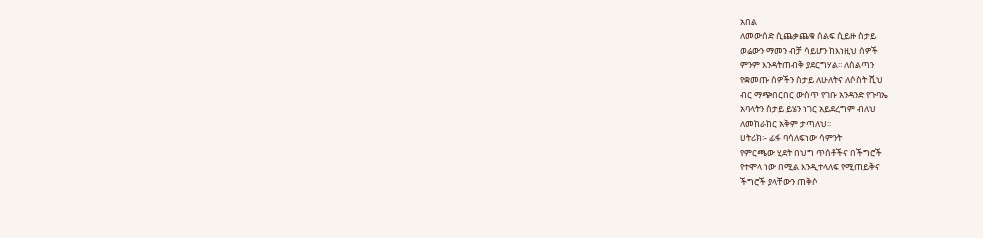አበል
ለመውሰድ ሲጨቃጨቁ ሰልፍ ሲይዙ ስታይ
ወሬውን ማመን ብቻ ሳይሆን ከእነዚህ ሰዎች
ምንም እንዳትጠብቅ ያደርግሃል፡፡ ለስልጣን
የቋመጡ ሰዎችን ስታይ ለሁለትና ለሶስት ሺህ
ብር ማጭበርበር ውስጥ የገቡ አንዳንድ የጉባኤ
አባላትን ስታይ ይሄን ነገር አይደረግም ብለህ
ለመከራከር አቅም ታጣለህ፡፡
ሀትሪክ፡- ፊፋ ባሳለፍነው ሳምንት
የምርጫው ሂደት በህግ ጥሰቶችና በችግሮች
የተሞላ ነው በሚል እንዲተላለፍ የሚጠይቅና
ችግሮች ያላቸውን ጠቅሶ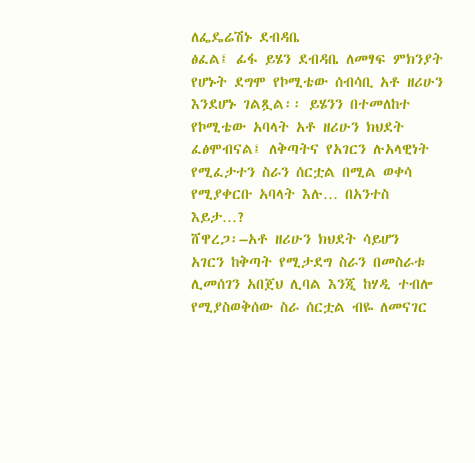ለፌዴሬሽኑ ደብዳቤ
ፅፈል፤ ፊፋ ይሄን ደብዳቤ ለመፃፍ ምክንያት
የሆኑት ደግሞ የኮሚቴው ሰብሳቢ አቶ ዘሪሁን
እንደሆኑ ገልጿል፡፡ ይሄንን በተመለከተ
የኮሚቴው አባላት አቶ ዘሪሁን ክህደት
ፈፅሞብናል፤ ለቅጣትና የአገርን ሉአላዊነት
የሚፈታተን ስራን ሰርቷል በሚል ወቀሳ
የሚያቀርቡ አባላት እሉ… በአንተስ እይታ…?
ሸዋረጋ፡–አቶ ዘሪሁን ክህደት ሳይሆን
አገርን ከቅጣት የሚታደግ ስራን በመስራቱ
ሊመሰገን አበጀህ ሊባል እንጂ ከሃዲ ተብሎ
የሚያስወቅሰው ስራ ሰርቷል ብዬ ለመናገር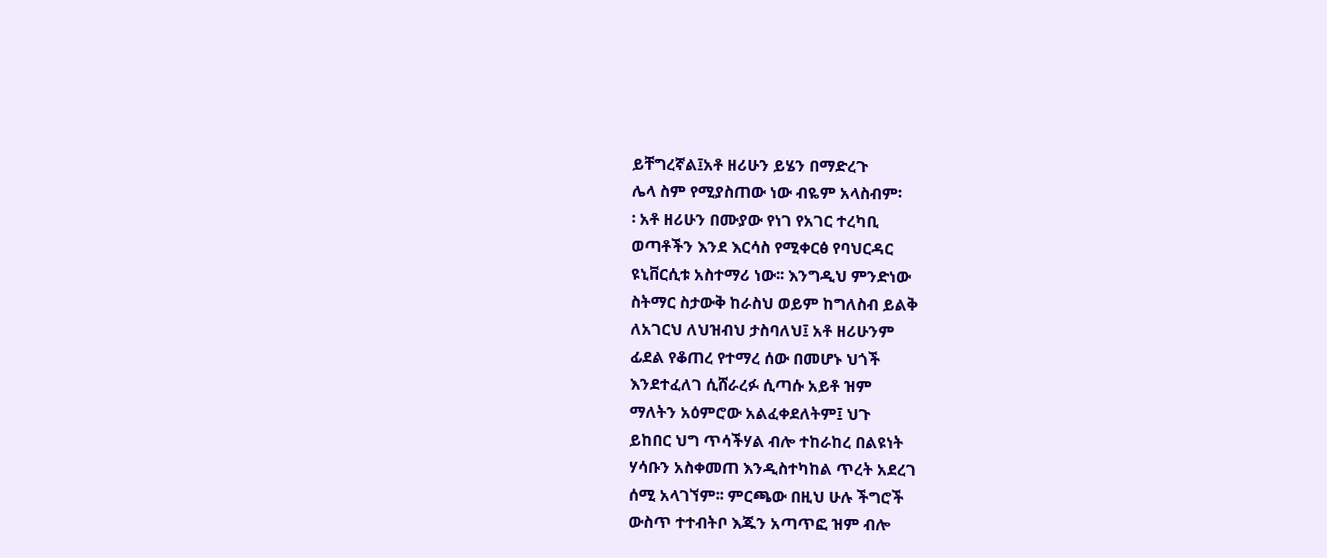ይቸግረኛል፤አቶ ዘሪሁን ይሄን በማድረጉ
ሌላ ስም የሚያስጠው ነው ብዬም አላስብም፡
፡ አቶ ዘሪሁን በሙያው የነገ የአገር ተረካቢ
ወጣቶችን እንደ እርሳስ የሚቀርፅ የባህርዳር
ዩኒቨርሲቱ አስተማሪ ነው፡፡ እንግዲህ ምንድነው
ስትማር ስታውቅ ከራስህ ወይም ከግለስብ ይልቅ
ለአገርህ ለህዝብህ ታስባለህ፤ አቶ ዘሪሁንም
ፊደል የቆጠረ የተማረ ሰው በመሆኑ ህጎች
እንደተፈለገ ሲሸራረፉ ሲጣሱ አይቶ ዝም
ማለትን አዕምሮው አልፈቀደለትም፤ ህጉ
ይከበር ህግ ጥሳችሃል ብሎ ተከራከረ በልዩነት
ሃሳቡን አስቀመጠ እንዲስተካከል ጥረት አደረገ
ሰሚ አላገኘም፡፡ ምርጫው በዚህ ሁሉ ችግሮች
ውስጥ ተተብትቦ እጁን አጣጥፎ ዝም ብሎ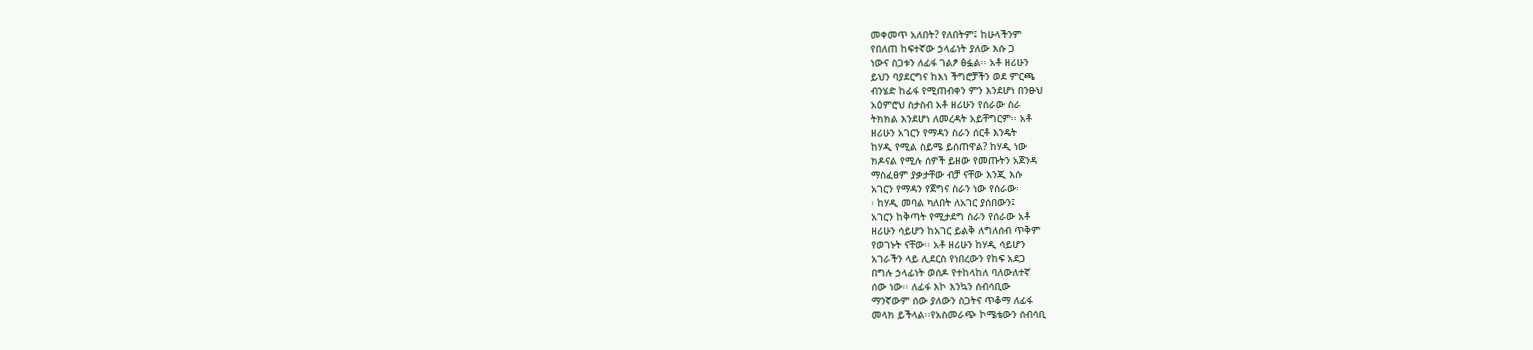መቀመጥ አለበት? የለበትም፤ ከሁላችንም
የበለጠ ከፍተኛው ኃላፊነት ያለው እሱ ጋ
ነውና ስጋቱን ለፊፋ ገልፆ ፅፏል፡፡ አቶ ዘሪሁን
ይህን ባያደርግና ከእነ ችግሮቻችን ወደ ምርጫ
ብንሄድ ከፊፋ የሚጠብቀን ምን እንደሆነ በንፁህ
አዕምሮህ ስታስብ አቶ ዘሪሁን የሰራው ስራ
ትክክል እንደሆነ ለመረዳት አይቸግርም፡፡ አቶ
ዘሪሁን አገርን የማዳን ስራን ሰርቶ እንዴት
ከሃዲ የሚል ስይሜ ይሰጠዋል? ከሃዲ ነው
ክዶናል የሚሉ ሰዎች ይዘው የመጡትን አጀንዳ
ማስፈፀም ያቃታቸው ብቻ ናቸው እንጂ እሱ
አገርን የማዳን የጀግና ስራን ነው የሰራው፡
፡ ከሃዲ መባል ካለበት ለአገር ያሰበውን፤
አገርን ከቅጣት የሚታደግ ስራን የሰራው አቶ
ዘሪሁን ሳይሆን ከአገር ይልቅ ለግለሰብ ጥቅም
የወገኑት ናቸው፡፡ አቶ ዘሪሁን ከሃዲ ሳይሆን
አገራችን ላይ ሊደርስ የነበረውን የከፍ አደጋ
በግሉ ኃላፊነት ወሰዶ የተከላከለ ባለውለተኛ
ሰው ነው፡፡ ለፊፋ እኮ እንኳን ሰብሳቢው
ማንኛውም ሰው ያለውን ስጋትና ጥቆማ ለፊፋ
መላክ ይችላል፡፡የአስመራጭ ኮሜቴውን ሰብሳቢ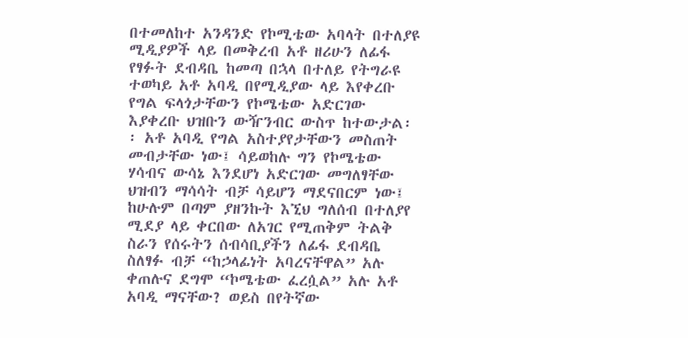በተመለከተ አንዳንድ የኮሚቴው አባላት በተለያዩ
ሚዲያዎች ላይ በመቅረብ አቶ ዘሪሁን ለፊፋ
የፃፉት ደብዳቤ ከመጣ በኋላ በተለይ የትግራዩ
ተወካይ አቶ አባዲ በየሚዲያው ላይ እየቀረቡ
የግል ፍላጎታቸውን የኮሜቴው አድርገው
እያቀረቡ ህዝቡን ውዥንብር ውስጥ ከተውታል፡
፡ አቶ አባዲ የግል አስተያየታቸውን መስጠት
መብታቸው ነው፤ ሳይወከሉ ግን የኮሜቴው
ሃሳብና ውሳኔ እንደሆነ አድርገው መግለፃቸው
ህዝብን ማሳሳት ብቻ ሳይሆን ማደናበርም ነው፤
ከሁሉም በጣም ያዘንኩት እኚህ ግለሰብ በተለያየ
ሚደያ ላይ ቀርበው ለአገር የሚጠቅም ትልቅ
ስራን የሰሩትን ሰብሳቢያችን ለፊፋ ደብዳቤ
ስለፃፉ ብቻ “ከኃላፊነት አባረናቸዋል” አሉ
ቀጠሉና ደግሞ “ኮሜቴው ፈረሷል” አሉ አቶ
አባዲ ማናቸው? ወይስ በየትኛው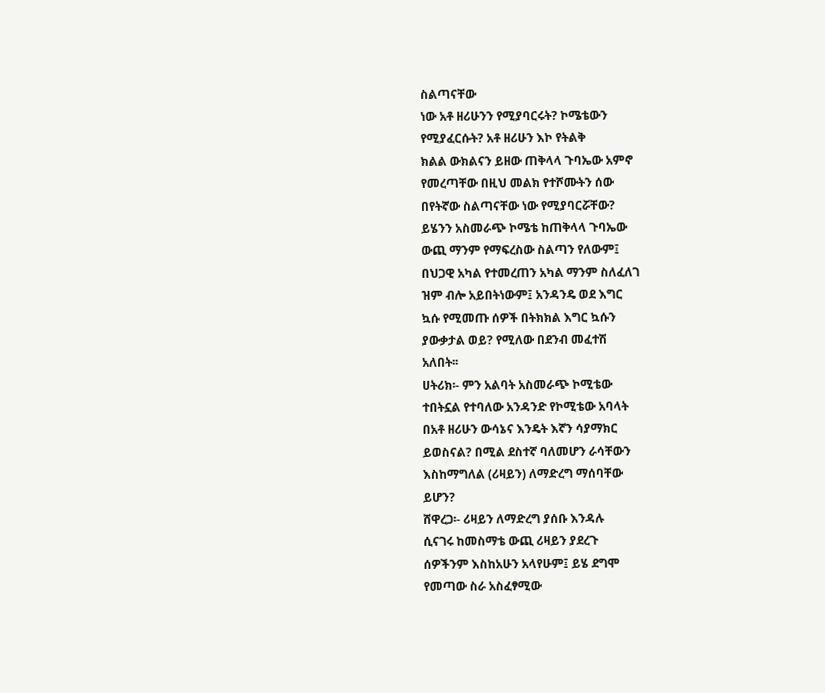ስልጣናቸው
ነው አቶ ዘሪሁንን የሚያባርሩት? ኮሜቴውን
የሚያፈርሱት? አቶ ዘሪሁን እኮ የትልቅ
ክልል ውክልናን ይዘው ጠቅላላ ጉባኤው አምኖ
የመረጣቸው በዚህ መልክ የተሾሙትን ሰው
በየትኛው ስልጣናቸው ነው የሚያባርሯቸው?
ይሄንን አስመራጭ ኮሜቴ ከጠቅላላ ጉባኤው
ውጪ ማንም የማፍረስው ስልጣን የለውም፤
በህጋዊ አካል የተመረጠን አካል ማንም ስለፈለገ
ዝም ብሎ አይበትነውም፤ አንዳንዴ ወደ እግር
ኳሱ የሚመጡ ሰዎች በትክክል እግር ኳሱን
ያውቃታል ወይ? የሚለው በደንብ መፈተሽ
አለበት፡፡
ሀትሪክ፡- ምን አልባት አስመራጭ ኮሚቴው
ተበትኗል የተባለው አንዳንድ የኮሚቴው አባላት
በአቶ ዘሪሁን ውሳኔና እንዴት እኛን ሳያማክር
ይወስናል? በሚል ደስተኛ ባለመሆን ራሳቸውን
እስከማግለል (ሪዛይን) ለማድረግ ማሰባቸው
ይሆን?
ሸዋረጋ፡- ሪዛይን ለማድረግ ያሰቡ እንዳሉ
ሲናገሩ ከመስማቴ ውጪ ሪዛይን ያደረጉ
ሰዎችንም እስከአሁን አላየሁም፤ ይሄ ደግሞ
የመጣው ስራ አስፈፃሚው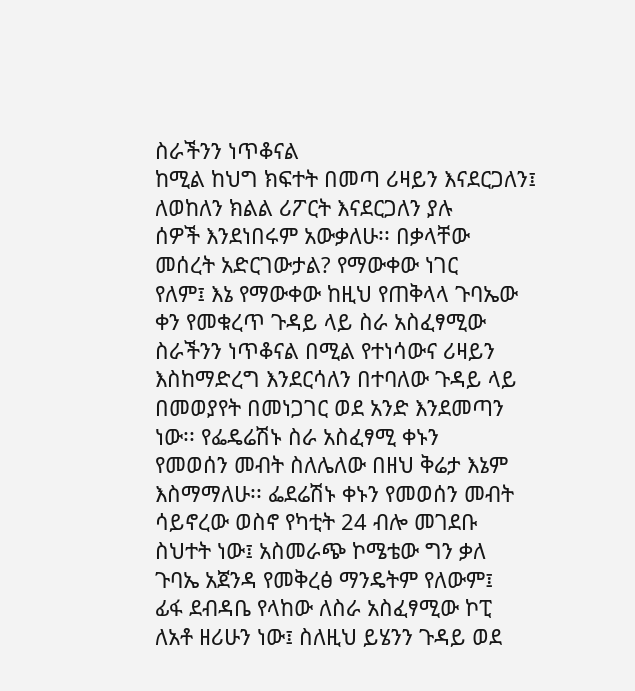ስራችንን ነጥቆናል
ከሚል ከህግ ክፍተት በመጣ ሪዛይን እናደርጋለን፤
ለወከለን ክልል ሪፖርት እናደርጋለን ያሉ
ሰዎች እንደነበሩም አውቃለሁ፡፡ በቃላቸው
መሰረት አድርገውታል? የማውቀው ነገር
የለም፤ እኔ የማውቀው ከዚህ የጠቅላላ ጉባኤው
ቀን የመቁረጥ ጉዳይ ላይ ስራ አስፈፃሚው
ስራችንን ነጥቆናል በሚል የተነሳውና ሪዛይን
እስከማድረግ እንደርሳለን በተባለው ጉዳይ ላይ
በመወያየት በመነጋገር ወደ አንድ እንደመጣን
ነው፡፡ የፌዴሬሽኑ ስራ አስፈፃሚ ቀኑን
የመወሰን መብት ስለሌለው በዘህ ቅሬታ እኔም
እስማማለሁ፡፡ ፌደሬሽኑ ቀኑን የመወሰን መብት
ሳይኖረው ወስኖ የካቲት 24 ብሎ መገደቡ
ስህተት ነው፤ አስመራጭ ኮሜቴው ግን ቃለ
ጉባኤ አጀንዳ የመቅረፅ ማንዴትም የለውም፤
ፊፋ ደብዳቤ የላከው ለስራ አስፈፃሚው ኮፒ
ለአቶ ዘሪሁን ነው፤ ስለዚህ ይሄንን ጉዳይ ወደ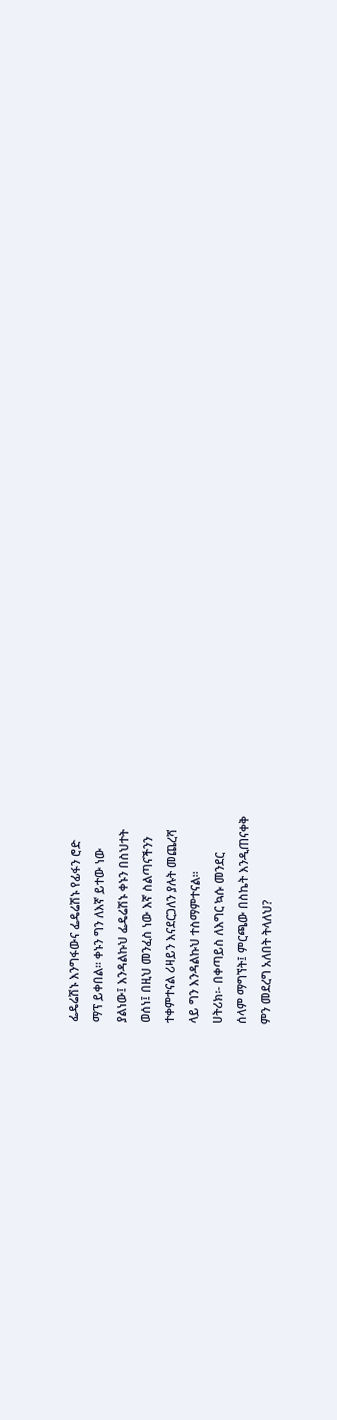ፌዴሬሽኑ እንግፋውና ፌዴሬሽኑ የፊፋን ሮድ
ማፕ ይቀበል፡፡ ቀኑን ግን ለእኛ ይተው ነው
ያልነው፤ እንዳልኩህ ፌዴሬሽኑ ቀኑን በስህተት
ወሰነ፤ በዚህ መንፈስ ነው እኛ ስልጣናችንን
ተቀምተናል ሪዛይን እናደርጋለን ያሉት መጨረሻ
ላይ ግን እንዳልኩህ ተስማምተናል፡፡
ሀትሪክ፡- በቀጣይስ ለእግር ኳሱ መንደር
ሰላም ማግኘት፤ ምርጫው በስኬት እንዲጠናቀቅ
ምን መደረግ አለበት ትላለህ?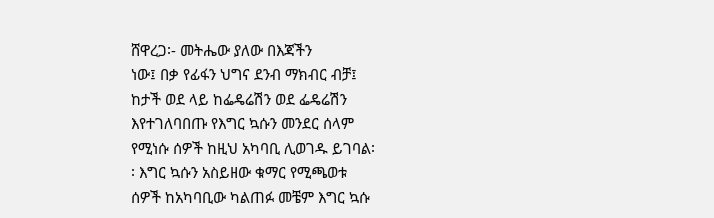ሸዋረጋ፡- መትሔው ያለው በእጃችን
ነው፤ በቃ የፊፋን ህግና ደንብ ማክብር ብቻ፤
ከታች ወደ ላይ ከፌዴሬሽን ወደ ፌዴሬሽን
እየተገለባበጡ የእግር ኳሱን መንደር ሰላም
የሚነሱ ሰዎች ከዚህ አካባቢ ሊወገዱ ይገባል፡
፡ እግር ኳሱን አስይዘው ቁማር የሚጫወቱ
ሰዎች ከአካባቢው ካልጠፉ መቼም እግር ኳሱ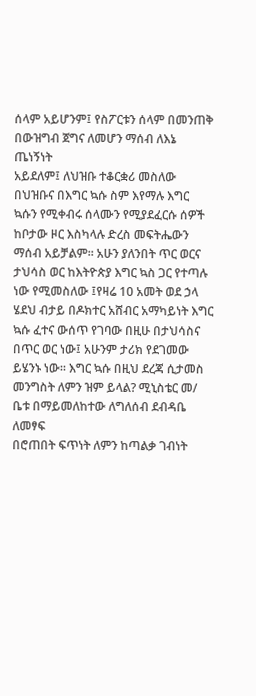ሰላም አይሆንም፤ የስፖርቱን ሰላም በመንጠቅ
በውዝግብ ጀግና ለመሆን ማሰብ ለእኔ ጤነኝነት
አይደለም፤ ለህዝቡ ተቆርቋሪ መስለው
በህዝቡና በእግር ኳሱ ስም እየማሉ እግር
ኳሱን የሚቀብሩ ሰላሙን የሚያደፈርሱ ሰዎች
ከቦታው ዞር እስካላሉ ድረስ መፍትሔውን
ማሰብ አይቻልም፡፡ አሁን ያለንበት ጥር ወርና
ታህሳስ ወር ከእትዮጵያ እግር ኳስ ጋር የተጣሉ
ነው የሚመስለው ፤የዛሬ 10 አመት ወደ ኃላ
ሄደህ ብታይ በዶክተር አሸብር አማካይነት እግር
ኳሱ ፈተና ውሰጥ የገባው በዚሁ በታህሳስና
በጥር ወር ነው፤ አሁንም ታሪክ የደገመው
ይሄንኑ ነው፡፡ እግር ኳሱ በዚህ ደረጃ ሲታመስ
መንግስት ለምን ዝም ይላል? ሚኒስቴር መ/
ቤቱ በማይመለከተው ለግለሰብ ደብዳቤ ለመፃፍ
በሮጠበት ፍጥነት ለምን ከጣልቃ ገብነት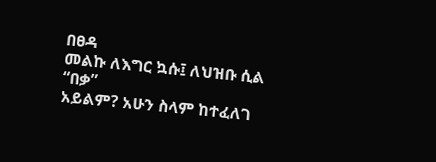በፀዳ
መልኩ ለእግር ኳሱ፤ ለህዝቡ ሲል “በቃ”
አይልም? አሁን ስላም ከተፈለገ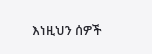እነዚህን ሰዎች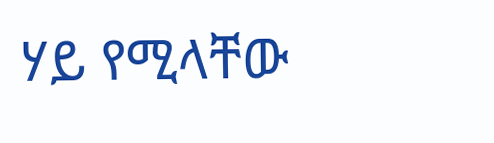ሃይ የሚላቸው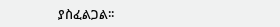ያስፈልጋል፡፡